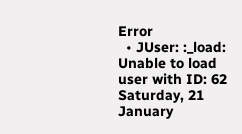Error
  • JUser: :_load: Unable to load user with ID: 62
Saturday, 21 January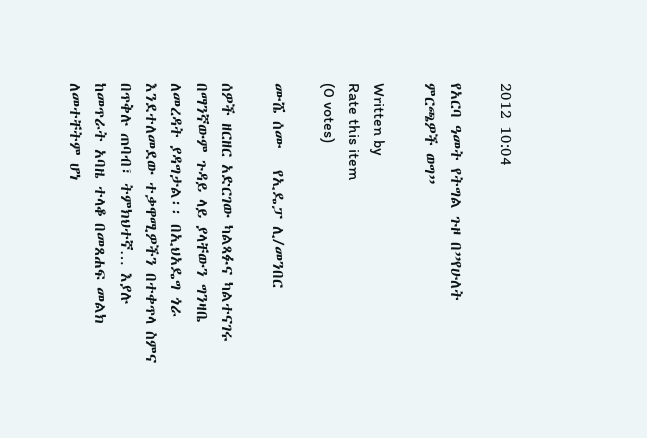2012 10:04

የአርባ ዓመት የትግል ጉዞ በ”የሁለት ምርጫዎች ወግ”

Written by
Rate this item
(0 votes)

ሙሼ ሰሙ   የኢዴፓ ሊ/መንበር

ሰዎች ዘርዘር አድርገው ካልጻፉና ካልተናገሩ በማንኛውም ጉዳይ ላይ ያላቸውን ግንዛቤ ለመረዳት ያዳግታል፡፡ በኢህአዴግ ጎራ እንደተለመደው ተቃዋሚዎችን በተቀጥላ ስምና በጥቅሉ ጠባብ፣ ትምክህተኛ… እያሉ ከመጥራት አባዜ ተላቆ በመጸሐፍ መልክ ለመተቸትም ሆነ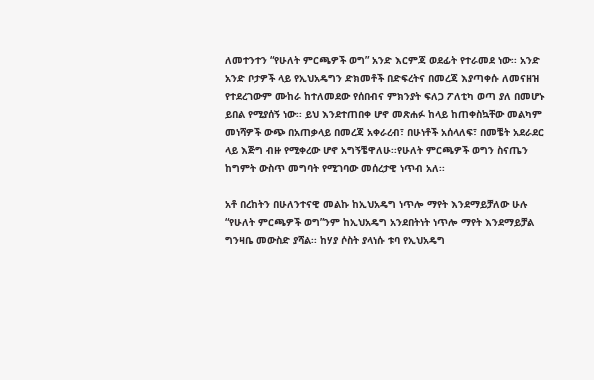ለመተንተን “የሁለት ምርጫዎች ወግ” አንድ እርምጃ ወደፊት የተራመደ ነው፡፡ አንድ አንድ ቦታዎች ላይ የኢህአዴግን ድክመቶች በድፍረትና በመረጃ እያጣቀሱ ለመናዘዝ የተደረገውም ሙከራ ከተለመደው የሰበብና ምክንያት ፍለጋ ፖለቲካ ወጣ ያለ በመሆኑ ይበል የሚያሰኝ ነው፡፡ ይህ እንደተጠበቀ ሆኖ መጽሐፉ ከላይ ከጠቀስኳቸው መልካም መነሻዎች ውጭ በአጠቃላይ በመረጃ አቀራረብ፣ በሁነቶች አሰላለፍ፣ በመቼት አደራደር ላይ እጅግ ብዙ የሚቀረው ሆኖ አግኝቼዋለሁ፡፡የሁለት ምርጫዎች ወግን ስናጤን ከግምት ውስጥ መግባት የሚገባው መሰረታዊ ነጥብ አለ፡፡

አቶ በረከትን በሁለንተናዊ መልኩ ከኢህአዴግ ነጥሎ ማየት እንደማይቻለው ሁሉ “የሁለት ምርጫዎች ወግ”ንም ከኢህአዴግ አንደበትነት ነጥሎ ማየት እንደማይቻል ግንዛቤ መውስድ ያሻል፡፡ ከሃያ ሶስት ያላነሱ ቱባ የኢህአዴግ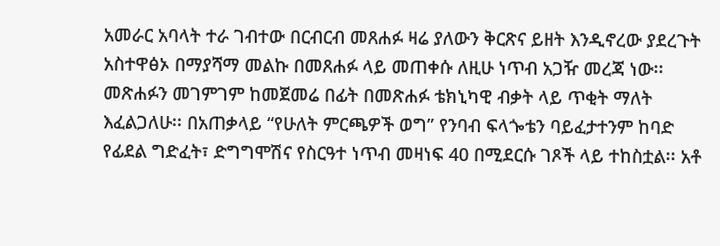አመራር አባላት ተራ ገብተው በርብርብ መጸሐፉ ዛሬ ያለውን ቅርጽና ይዘት እንዲኖረው ያደረጉት አስተዋፅኦ በማያሻማ መልኩ በመጸሐፉ ላይ መጠቀሱ ለዚሁ ነጥብ አጋዥ መረጃ ነው፡፡  መጽሐፉን መገምገም ከመጀመሬ በፊት በመጽሐፉ ቴክኒካዊ ብቃት ላይ ጥቂት ማለት እፈልጋለሁ፡፡ በአጠቃላይ “የሁለት ምርጫዎች ወግ” የንባብ ፍላጐቴን ባይፈታተንም ከባድ የፊደል ግድፈት፣ ድግግሞሽና የስርዓተ ነጥብ መዛነፍ 40 በሚደርሱ ገጾች ላይ ተከስቷል፡፡ አቶ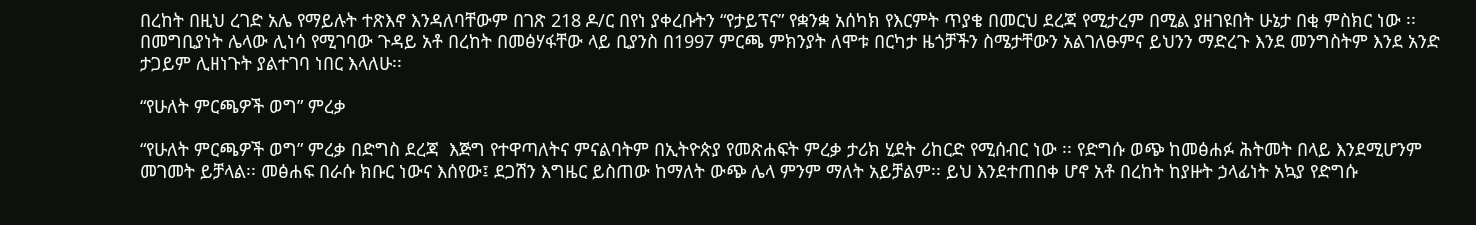በረከት በዚህ ረገድ አሌ የማይሉት ተጽእኖ እንዳለባቸውም በገጽ 218 ዶ/ር በየነ ያቀረቡትን “የታይፕና” የቋንቋ አሰካክ የእርምት ጥያቄ በመርህ ደረጃ የሚታረም በሚል ያዘገዩበት ሁኔታ በቂ ምስክር ነው ፡፡በመግቢያነት ሌላው ሊነሳ የሚገባው ጉዳይ አቶ በረከት በመፅሃፋቸው ላይ ቢያንስ በ1997 ምርጫ ምክንያት ለሞቱ በርካታ ዜጎቻችን ስሜታቸውን አልገለፁምና ይህንን ማድረጉ እንደ መንግስትም እንደ አንድ ታጋይም ሊዘነጉት ያልተገባ ነበር እላለሁ፡፡

“የሁለት ምርጫዎች ወግ” ምረቃ

“የሁለት ምርጫዎች ወግ” ምረቃ በድግስ ደረጃ  እጅግ የተዋጣለትና ምናልባትም በኢትዮጵያ የመጽሐፍት ምረቃ ታሪክ ሂደት ሪከርድ የሚሰብር ነው ፡፡ የድግሱ ወጭ ከመፅሐፉ ሕትመት በላይ እንደሚሆንም መገመት ይቻላል፡፡ መፅሐፍ በራሱ ክቡር ነውና እሰየው፤ ደጋሽን እግዜር ይስጠው ከማለት ውጭ ሌላ ምንም ማለት አይቻልም፡፡ ይህ እንደተጠበቀ ሆኖ አቶ በረከት ከያዙት ኃላፊነት አኳያ የድግሱ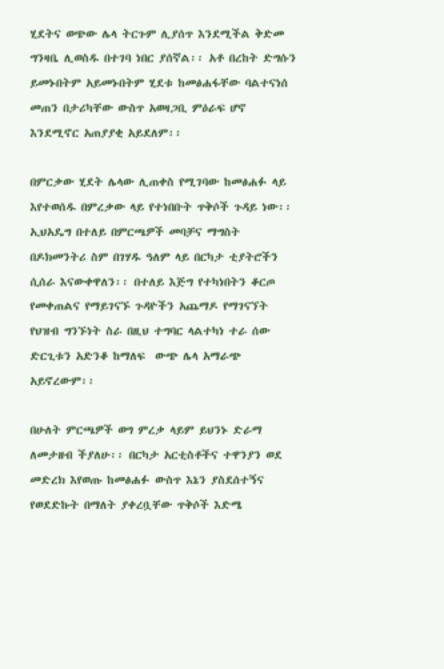ሂደትና ወጭው ሌላ ትርጉም ሊያሰጥ እንደሚችል ቅድመ ግንዛቤ ሊወስዱ በተገባ ነበር ያሰኛል፡፡ አቶ በረከት ድግሱን ይመኑበትም አይመኑበትም ሂደቱ ከመፅሐፋቸው ባልተናነሰ መጠን በታሪካቸው ውስጥ አወዛጋቢ ምዕራፍ ሆኖ እንደሚኖር አጠያያቂ አይደለም፡፡

በምርቃው ሂደት ሌላው ሊጠቀስ የሚገባው ከመፅሐፉ ላይ እየተወሰዱ በምረቃው ላይ የተነበቡት ጥቅሶች ጉዳይ ነው፡፡ ኢህአዴግ በተለይ በምርጫዎች መባቻና ማግስት በዶክመንትሪ ስም በገሃዱ ዓለም ላይ በርካታ ቲያትሮችን ሲሰራ እናውቀዋለን፡፡ በተለይ እጅግ የተካነበትን ቆርጦ የመቀጠልና የማይገናኙ ጉዳዮችን አጨማዶ የማገናኘት የህዝብ ግንኙነት ስራ በዚህ ተግባር ላልተካነ ተራ ሰው ድርጊቱን አድንቆ ከማለፍ  ውጭ ሌላ አማራጭ አይኖረውም፡፡

በሁለት ምርጫዎች ወግ ምረቃ ላይም ይህንኑ ድራማ ለመታዘብ ችያለሁ፡፡ በርካታ አርቲስቶችና ተዋንያን ወደ መድረክ እየወጡ ከመፅሐፉ ውስጥ እኔን ያስደሰተኝና የወደድኩት በማለት ያቀረቧቸው ጥቅሶች እድሜ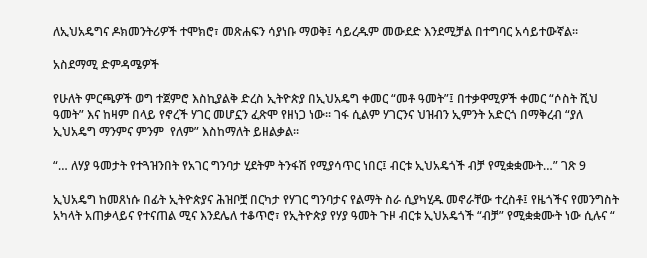ለኢህአዴግና ዶክመንትሪዎች ተሞክሮ፣ መጽሐፍን ሳያነቡ ማወቅ፤ ሳይረዱም መውደድ እንደሚቻል በተግባር አሳይተውኛል፡፡

አስደማሚ ድምዳሜዎች

የሁለት ምርጫዎች ወግ ተጀምሮ እስኪያልቅ ድረስ ኢትዮጵያ በኢህአዴግ ቀመር “መቶ ዓመት”፤ በተቃዋሚዎች ቀመር “ሶስት ሺህ ዓመት” እና ከዛም በላይ የኖረች ሃገር መሆኗን ፈጽሞ የዘነጋ ነው፡፡ ገፋ ሲልም ሃገርንና ህዝብን ኢምንት አድርጎ በማቅረብ “ያለ ኢህአዴግ ማንምና ምንም  የለም” እስከማለት ይዘልቃል፡፡

“… ለሃያ ዓመታት የተጓዝንበት የአገር ግንባታ ሂደትም ትንፋሽ የሚያሳጥር ነበር፤ ብርቱ ኢህአዴጎች ብቻ የሚቋቋሙት…” ገጽ 9

ኢህአዴግ ከመጸነሱ በፊት ኢትዮጵያና ሕዝቦቿ በርካታ የሃገር ግንባታና የልማት ስራ ሲያካሂዱ መኖራቸው ተረስቶ፤ የዜጎችና የመንግስት አካላት አጠቃላይና የተናጠል ሚና እንደሌለ ተቆጥሮ፣ የኢትዮጵያ የሃያ ዓመት ጉዞ ብርቱ ኢህአዴጎች “ብቻ” የሚቋቋሙት ነው ሲሉና “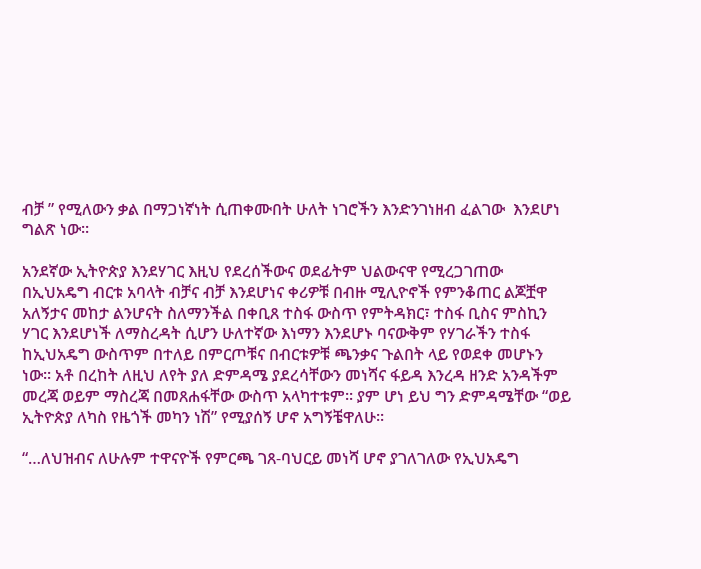ብቻ ” የሚለውን ቃል በማጋነኛነት ሲጠቀሙበት ሁለት ነገሮችን እንድንገነዘብ ፈልገው  እንደሆነ ግልጽ ነው፡፡

አንደኛው ኢትዮጵያ እንደሃገር እዚህ የደረሰችውና ወደፊትም ህልውናዋ የሚረጋገጠው በኢህአዴግ ብርቱ አባላት ብቻና ብቻ እንደሆነና ቀሪዎቹ በብዙ ሚሊዮኖች የምንቆጠር ልጆቿዋ አለኝታና መከታ ልንሆናት ስለማንችል በቀቢጸ ተስፋ ውስጥ የምትዳክር፣ ተስፋ ቢስና ምስኪን ሃገር እንደሆነች ለማስረዳት ሲሆን ሁለተኛው እነማን እንደሆኑ ባናውቅም የሃገራችን ተስፋ ከኢህአዴግ ውስጥም በተለይ በምርጦቹና በብርቱዎቹ ጫንቃና ጉልበት ላይ የወደቀ መሆኑን ነው፡፡ አቶ በረከት ለዚህ ለየት ያለ ድምዳሜ ያደረሳቸውን መነሻና ፋይዳ እንረዳ ዘንድ አንዳችም መረጃ ወይም ማስረጃ በመጸሐፋቸው ውስጥ አላካተቱም፡፡ ያም ሆነ ይህ ግን ድምዳሜቸው “ወይ ኢትዮጵያ ለካስ የዜጎች መካን ነሽ” የሚያሰኝ ሆኖ አግኝቼዋለሁ፡፡

“…ለህዝብና ለሁሉም ተዋናዮች የምርጫ ገጸ-ባህርይ መነሻ ሆኖ ያገለገለው የኢህአዴግ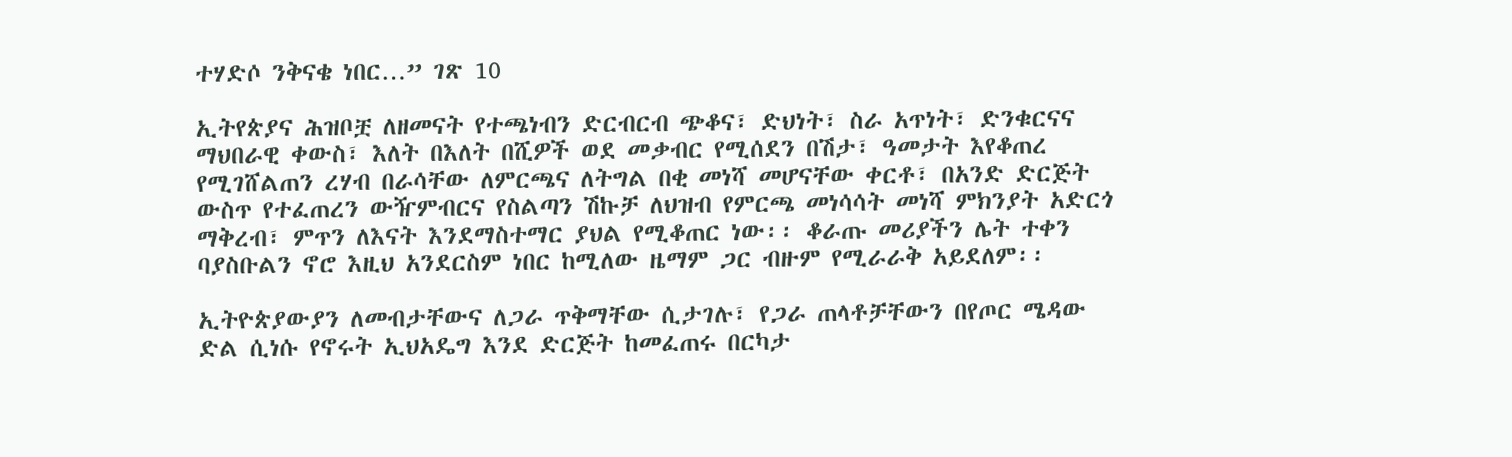ተሃድሶ ንቅናቄ ነበር…” ገጽ 10

ኢትየጵያና ሕዝቦቿ ለዘመናት የተጫነብን ድርብርብ ጭቆና፣ ድህነት፣ ስራ አጥነት፣ ድንቁርናና ማህበራዊ ቀውስ፣ እለት በእለት በሺዎች ወደ መቃብር የሚሰደን በሽታ፣ ዓመታት እየቆጠረ የሚገሸልጠን ረሃብ በራሳቸው ለምርጫና ለትግል በቂ መነሻ መሆናቸው ቀርቶ፣ በአንድ ድርጅት ውስጥ የተፈጠረን ውዥምብርና የስልጣን ሽኩቻ ለህዝብ የምርጫ መነሳሳት መነሻ ምክንያት አድርጎ ማቅረብ፣ ምጥን ለእናት እንደማስተማር ያህል የሚቆጠር ነው፡፡ ቆራጡ መሪያችን ሌት ተቀን ባያስቡልን ኖሮ እዚህ አንደርስም ነበር ከሚለው ዜማም ጋር ብዙም የሚራራቅ አይደለም፡፡

ኢትዮጵያውያን ለመብታቸውና ለጋራ ጥቅማቸው ሲታገሉ፣ የጋራ ጠላቶቻቸውን በየጦር ሜዳው ድል ሲነሱ የኖሩት ኢህአዴግ እንደ ድርጅት ከመፈጠሩ በርካታ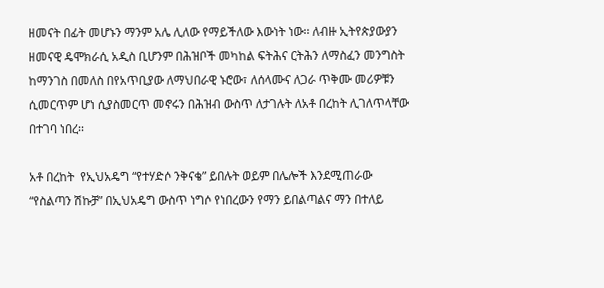ዘመናት በፊት መሆኑን ማንም አሌ ሊለው የማይችለው እውነት ነው፡፡ ለብዙ ኢትየጵያውያን ዘመናዊ ዴሞክራሲ አዲስ ቢሆንም በሕዝቦች መካከል ፍትሕና ርትሕን ለማስፈን መንግስት ከማንገስ በመለስ በየአጥቢያው ለማህበራዊ ኑሮው፣ ለሰላሙና ለጋራ ጥቅሙ መሪዎቹን ሲመርጥም ሆነ ሲያስመርጥ መኖሩን በሕዝብ ውስጥ ለታገሉት ለአቶ በረከት ሊገለጥላቸው በተገባ ነበረ፡፡

አቶ በረከት  የኢህአዴግ “የተሃድሶ ንቅናቄ” ይበሉት ወይም በሌሎች እንደሚጠራው “የስልጣን ሽኩቻ” በኢህአዴግ ውስጥ ነግሶ የነበረውን የማን ይበልጣልና ማን በተለይ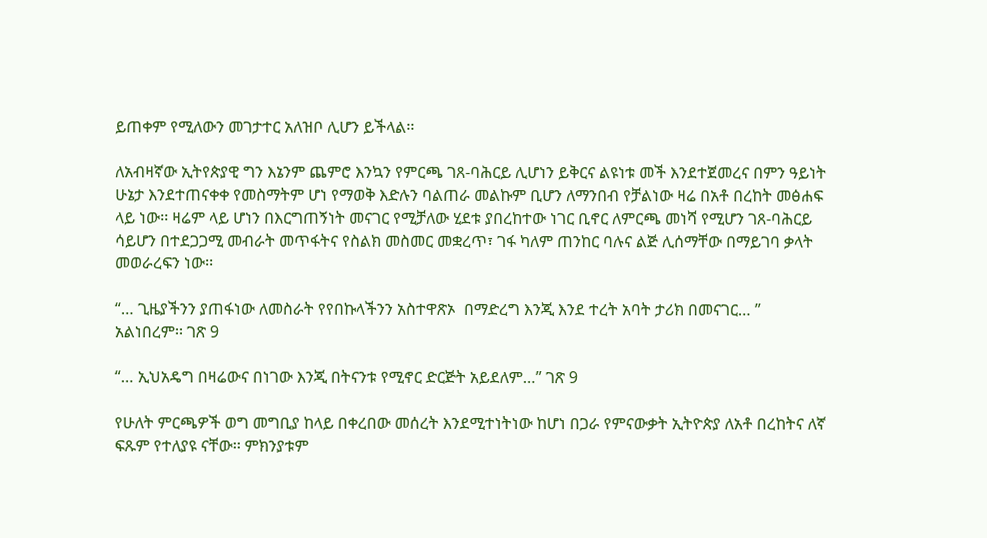ይጠቀም የሚለውን መገታተር አለዝቦ ሊሆን ይችላል፡፡

ለአብዛኛው ኢትየጵያዊ ግን እኔንም ጨምሮ እንኳን የምርጫ ገጸ-ባሕርይ ሊሆነን ይቅርና ልዩነቱ መች እንደተጀመረና በምን ዓይነት ሁኔታ እንደተጠናቀቀ የመስማትም ሆነ የማወቅ እድሉን ባልጠራ መልኩም ቢሆን ለማንበብ የቻልነው ዛሬ በአቶ በረከት መፅሐፍ ላይ ነው፡፡ ዛሬም ላይ ሆነን በእርግጠኝነት መናገር የሚቻለው ሂደቱ ያበረከተው ነገር ቢኖር ለምርጫ መነሻ የሚሆን ገጸ-ባሕርይ ሳይሆን በተደጋጋሚ መብራት መጥፋትና የስልክ መስመር መቋረጥ፣ ገፋ ካለም ጠንከር ባሉና ልጅ ሊሰማቸው በማይገባ ቃላት መወራረፍን ነው፡፡

“… ጊዜያችንን ያጠፋነው ለመስራት የየበኩላችንን አስተዋጽኦ  በማድረግ እንጂ እንደ ተረት አባት ታሪክ በመናገር… ” አልነበረም፡፡ ገጽ 9

“… ኢህአዴግ በዛሬውና በነገው እንጂ በትናንቱ የሚኖር ድርጅት አይደለም…” ገጽ 9

የሁለት ምርጫዎች ወግ መግቢያ ከላይ በቀረበው መሰረት እንደሚተነትነው ከሆነ በጋራ የምናውቃት ኢትዮጵያ ለአቶ በረከትና ለኛ ፍጹም የተለያዩ ናቸው፡፡ ምክንያቱም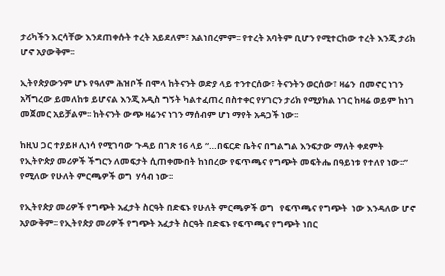ታሪካችን እርሳቸው እንደጠቀሱት ተረት አይደለም፣ አልነበረምም፡፡ የተረት አባትም ቢሆን የሚተርከው ተረት እንጂ ታሪክ ሆኖ አያውቅም፡፡

ኢትየጵያውንም ሆኑ የዓለም ሕዝቦች በሞላ ከትናንት ወድያ ላይ ተንተርሰው፣ ትናንትን ወርሰው፣ ዛሬን  በመኖር ነገን አሻግረው ይመለከቱ ይሆናል እንጂ አዲስ ግኝት ካልተፈጠረ በስተቀር የሃገርን ታሪክ የሚያክል ነገር ከዛሬ ወይም ከነገ መጀመር አይቻልም፡፡ ከትናንት ውጭ ዛሬንና ነገን ማሰብም ሆነ ማየት አዳጋች ነው፡፡

ከዚህ ጋር ተያይዞ ሊነሳ የሚገባው ጉዳይ በገጽ 16 ላይ “…በፍርድ ቤትና በግልግል እንፍታው ማለት ቀደምት የኢትዮጵያ መሪዎች ችግርን ለመፍታት ሲጠቀሙበት ከነበረው የፍጥጫና የግጭት መፍትሔ በዓይነቱ የተለየ ነው፡፡”  የሚለው የሁለት ምርጫዎች ወግ  ሃሳብ ነው፡፡

የኢትየጵያ መሪዎች የግጭት አፈታት ስርዓት በድፍኑ የሁለት ምርጫዎች ወግ   የፍጥጫና የግጭት  ነው እንዳለው ሆኖ አያውቅም፡፡ የኢትየጵያ መሪዎች የግጭት አፈታት ስርዓት በድፍኑ የፍጥጫና የግጭት ነበር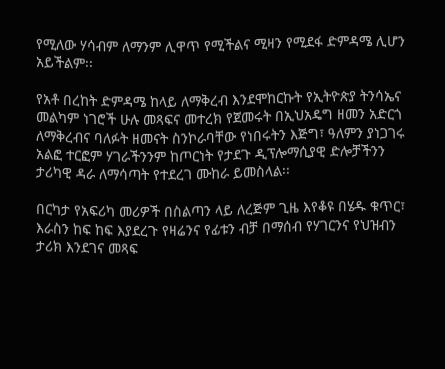የሚለው ሃሳብም ለማንም ሊዋጥ የሚችልና ሚዛን የሚደፋ ድምዳሜ ሊሆን አይችልም፡፡

የአቶ በረከት ድምዳሜ ከላይ ለማቅረብ እንደሞከርኩት የኢትዮጵያ ትንሳኤና መልካም ነገሮች ሁሉ መጻፍና መተረክ የጀመሩት በኢህአዴግ ዘመን አድርጎ ለማቅረብና ባለፉት ዘመናት ስንኮራባቸው የነበሩትን እጅግ፣ ዓለምን ያነጋገሩ አልፎ ተርፎም ሃገራችንንም ከጦርነት የታደጉ ዲፕሎማሲያዊ ድሎቻችንን ታሪካዊ ዳራ ለማሳጣት የተደረገ ሙከራ ይመስላል፡፡

በርካታ የአፍሪካ መሪዎች በስልጣን ላይ ለረጅም ጊዜ እየቆዩ በሄዱ ቁጥር፣ እራስን ከፍ ከፍ እያደረጉ የዛሬንና የፊቱን ብቻ በማሰብ የሃገርንና የህዝብን ታሪክ እንደገና መጻፍ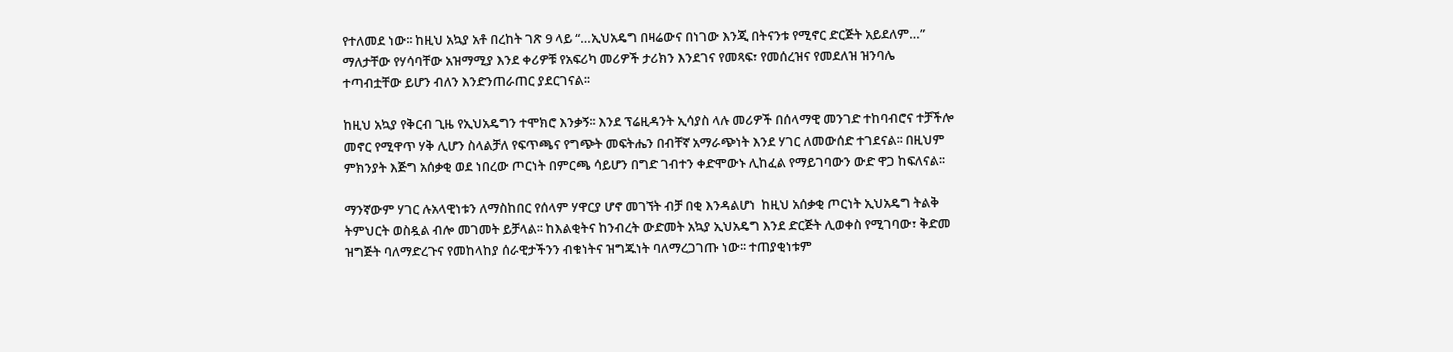የተለመደ ነው፡፡ ከዚህ አኳያ አቶ በረከት ገጽ 9 ላይ “…ኢህአዴግ በዛሬውና በነገው እንጂ በትናንቱ የሚኖር ድርጅት አይደለም…” ማለታቸው የሃሳባቸው አዝማሚያ እንደ ቀሪዎቹ የአፍሪካ መሪዎች ታሪክን እንደገና የመጻፍ፣ የመሰረዝና የመደለዝ ዝንባሌ ተጣብቷቸው ይሆን ብለን እንድንጠራጠር ያደርገናል፡፡

ከዚህ አኳያ የቅርብ ጊዜ የኢህአዴግን ተሞክሮ እንቃኝ፡፡ እንደ ፕሬዚዳንት ኢሳያስ ላሉ መሪዎች በሰላማዊ መንገድ ተከባብሮና ተቻችሎ መኖር የሚዋጥ ሃቅ ሊሆን ስላልቻለ የፍጥጫና የግጭት መፍትሔን በብቸኛ አማራጭነት እንደ ሃገር ለመውሰድ ተገደናል፡፡ በዚህም ምክንያት እጅግ አሰቃቂ ወደ ነበረው ጦርነት በምርጫ ሳይሆን በግድ ገብተን ቀድሞውኑ ሊከፈል የማይገባውን ውድ ዋጋ ከፍለናል፡፡

ማንኛውም ሃገር ሉአላዊነቱን ለማስከበር የሰላም ሃዋርያ ሆኖ መገኘት ብቻ በቂ እንዳልሆነ  ከዚህ አሰቃቂ ጦርነት ኢህአዴግ ትልቅ ትምህርት ወስዷል ብሎ መገመት ይቻላል፡፡ ከእልቂትና ከንብረት ውድመት አኳያ ኢህአዴግ እንደ ድርጅት ሊወቀስ የሚገባው፣ ቅድመ ዝግጅት ባለማድረጉና የመከላከያ ሰራዊታችንን ብቁነትና ዝግጁነት ባለማረጋገጡ ነው፡፡ ተጠያቂነቱም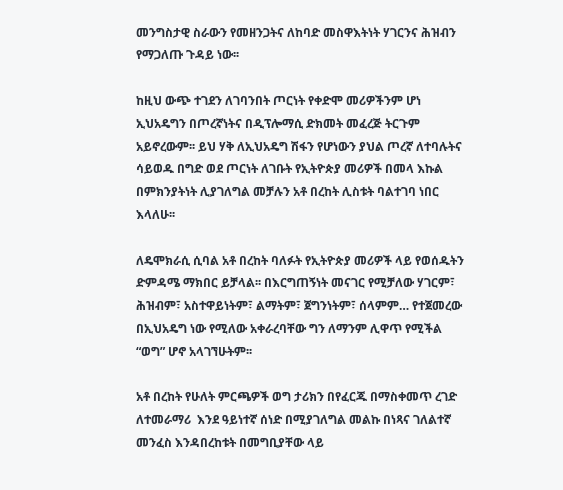መንግስታዊ ስራውን የመዘንጋትና ለከባድ መስዋእትነት ሃገርንና ሕዝብን የማጋለጡ ጉዳይ ነው፡፡

ከዚህ ውጭ ተገደን ለገባንበት ጦርነት የቀድሞ መሪዎችንም ሆነ ኢህአዴግን በጦረኛነትና በዲፕሎማሲ ድክመት መፈረጅ ትርጉም አይኖረውም፡፡ ይህ ሃቅ ለኢህአዴግ ሽፋን የሆነውን ያህል ጦረኛ ለተባሉትና ሳይወዱ በግድ ወደ ጦርነት ለገቡት የኢትዮጵያ መሪዎች በመላ እኩል በምክንያትነት ሊያገለግል መቻሉን አቶ በረከት ሊስቱት ባልተገባ ነበር እላለሁ፡፡

ለዴሞክራሲ ሲባል አቶ በረከት ባለፉት የኢትዮጵያ መሪዎች ላይ የወሰዱትን ድምዳሜ ማክበር ይቻላል፡፡ በእርግጠኝነት መናገር የሚቻለው ሃገርም፣ ሕዝብም፣ አስተዋይነትም፣ ልማትም፣ ጀግንነትም፣ ሰላምም… የተጀመረው በኢህአዴግ ነው የሚለው አቀራረባቸው ግን ለማንም ሊዋጥ የሚችል “ወግ” ሆኖ አላገኘሁትም፡፡

አቶ በረከት የሁለት ምርጫዎች ወግ ታሪክን በየፈርጁ በማስቀመጥ ረገድ ለተመራማሪ  እንደ ዓይነተኛ ሰነድ በሚያገለግል መልኩ በነጻና ገለልተኛ መንፈስ እንዳበረከቱት በመግቢያቸው ላይ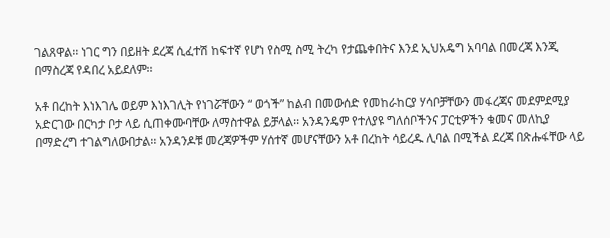ገልጸዋል፡፡ ነገር ግን በይዘት ደረጃ ሲፈተሽ ከፍተኛ የሆነ የስሚ ስሚ ትረካ የታጨቀበትና እንደ ኢህአዴግ አባባል በመረጃ እንጂ በማስረጃ የዳበረ አይደለም፡፡

አቶ በረከት እነእገሌ ወይም እነእገሊት የነገሯቸውን “ ወጎች” ከልብ በመውሰድ የመከራከርያ ሃሳቦቻቸውን መፋረጃና መደምደሚያ አድርገው በርካታ ቦታ ላይ ሲጠቀሙባቸው ለማስተዋል ይቻላል፡፡ አንዳንዴም የተለያዩ ግለሰቦችንና ፓርቲዎችን ቁመና መለኪያ በማድረግ ተገልግለውበታል፡፡ አንዳንዶቹ መረጃዎችም ሃሰተኛ መሆናቸውን አቶ በረከት ሳይረዱ ሊባል በሚችል ደረጃ በጽሑፋቸው ላይ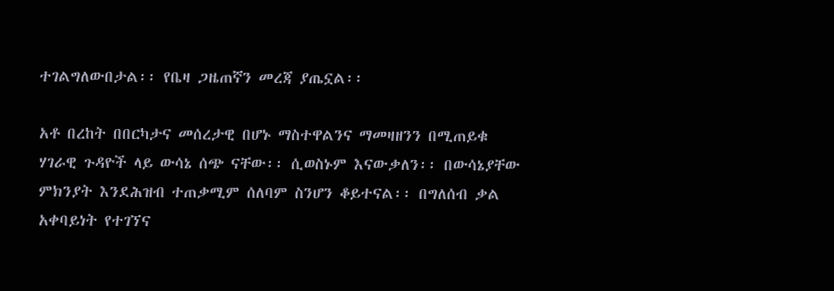ተገልግለውበታል፡፡ የቤዛ ጋዜጠኛን መረጃ ያጤኗል፡፡

አቶ በረከት በበርካታና መሰረታዊ በሆኑ ማስተዋልንና ማመዛዘንን በሚጠይቁ ሃገራዊ ጉዳዮች ላይ ውሳኔ ሰጭ ናቸው፡፡ ሲወስኑም እናውቃለን፡፡ በውሳኔያቸው ምክንያት እንደሕዝብ ተጠቃሚም ሰለባም ስንሆን ቆይተናል፡፡ በግለሰብ ቃል አቀባይነት የተገኘና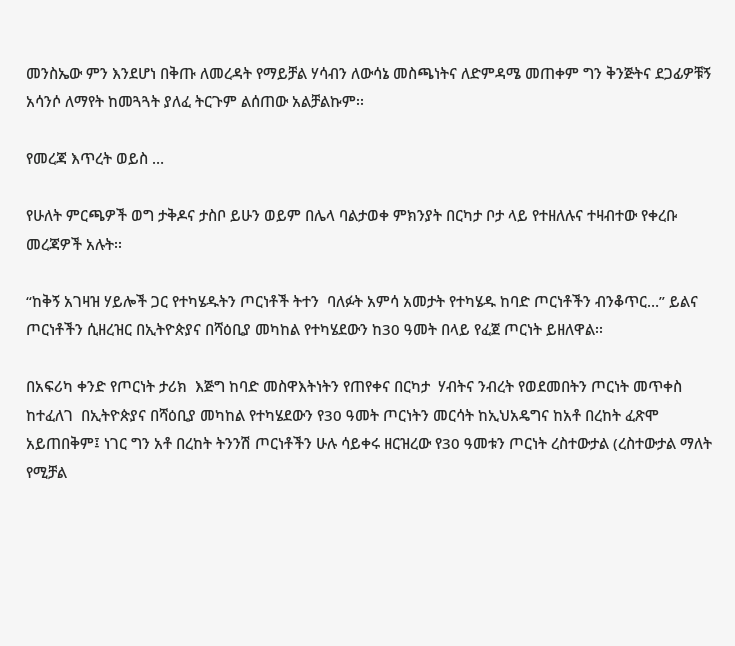መንስኤው ምን እንደሆነ በቅጡ ለመረዳት የማይቻል ሃሳብን ለውሳኔ መስጫነትና ለድምዳሜ መጠቀም ግን ቅንጅትና ደጋፊዎቹኝ አሳንሶ ለማየት ከመጓጓት ያለፈ ትርጉም ልሰጠው አልቻልኩም፡፡

የመረጃ እጥረት ወይስ …

የሁለት ምርጫዎች ወግ ታቅዶና ታስቦ ይሁን ወይም በሌላ ባልታወቀ ምክንያት በርካታ ቦታ ላይ የተዘለሉና ተዛብተው የቀረቡ መረጃዎች አሉት፡፡

“ከቅኝ አገዛዝ ሃይሎች ጋር የተካሄዱትን ጦርነቶች ትተን  ባለፉት አምሳ አመታት የተካሄዱ ከባድ ጦርነቶችን ብንቆጥር…” ይልና ጦርነቶችን ሲዘረዝር በኢትዮጵያና በሻዕቢያ መካከል የተካሄደውን ከ30 ዓመት በላይ የፈጀ ጦርነት ይዘለዋል፡፡

በአፍሪካ ቀንድ የጦርነት ታሪክ  እጅግ ከባድ መስዋእትነትን የጠየቀና በርካታ  ሃብትና ንብረት የወደመበትን ጦርነት መጥቀስ ከተፈለገ  በኢትዮጵያና በሻዕቢያ መካከል የተካሄደውን የ30 ዓመት ጦርነትን መርሳት ከኢህአዴግና ከአቶ በረከት ፈጽሞ አይጠበቅም፤ ነገር ግን አቶ በረከት ትንንሽ ጦርነቶችን ሁሉ ሳይቀሩ ዘርዝረው የ30 ዓመቱን ጦርነት ረስተውታል (ረስተውታል ማለት የሚቻል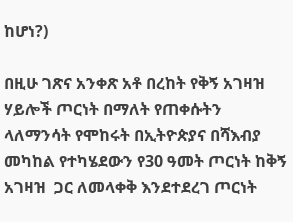ከሆነ?)

በዚሁ ገጽና አንቀጽ አቶ በረከት የቅኝ አገዛዝ ሃይሎች ጦርነት በማለት የጠቀሱትን ላለማንሳት የሞከሩት በኢትዮጵያና በሻእብያ መካከል የተካሄደውን የ30 ዓመት ጦርነት ከቅኝ አገዛዝ  ጋር ለመላቀቅ እንደተደረገ ጦርነት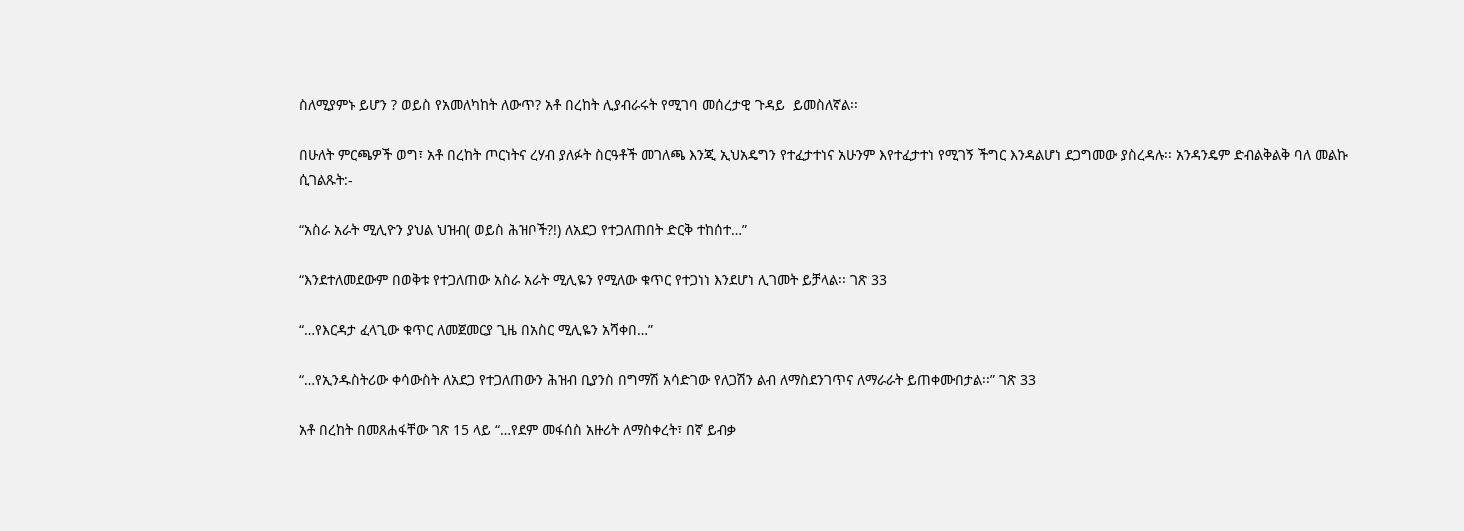ስለሚያምኑ ይሆን ? ወይስ የአመለካከት ለውጥ? አቶ በረከት ሊያብራሩት የሚገባ መሰረታዊ ጉዳይ  ይመስለኛል፡፡

በሁለት ምርጫዎች ወግ፣ አቶ በረከት ጦርነትና ረሃብ ያለፉት ስርዓቶች መገለጫ እንጂ ኢህአዴግን የተፈታተነና አሁንም እየተፈታተነ የሚገኝ ችግር እንዳልሆነ ደጋግመው ያስረዳሉ፡፡ አንዳንዴም ድብልቅልቅ ባለ መልኩ ሲገልጹት:-

“አስራ አራት ሚሊዮን ያህል ህዝብ( ወይስ ሕዝቦች?!) ለአደጋ የተጋለጠበት ድርቅ ተከሰተ…”

“እንደተለመደውም በወቅቱ የተጋለጠው አስራ አራት ሚሊዬን የሚለው ቁጥር የተጋነነ እንደሆነ ሊገመት ይቻላል፡፡ ገጽ 33

“…የእርዳታ ፈላጊው ቁጥር ለመጀመርያ ጊዜ በአስር ሚሊዬን አሻቀበ…”

“…የኢንዱስትሪው ቀሳውስት ለአደጋ የተጋለጠውን ሕዝብ ቢያንስ በግማሽ አሳድገው የለጋሽን ልብ ለማስደንገጥና ለማራራት ይጠቀሙበታል፡፡” ገጽ 33

አቶ በረከት በመጸሐፋቸው ገጽ 15 ላይ “…የደም መፋሰስ አዙሪት ለማስቀረት፣ በኛ ይብቃ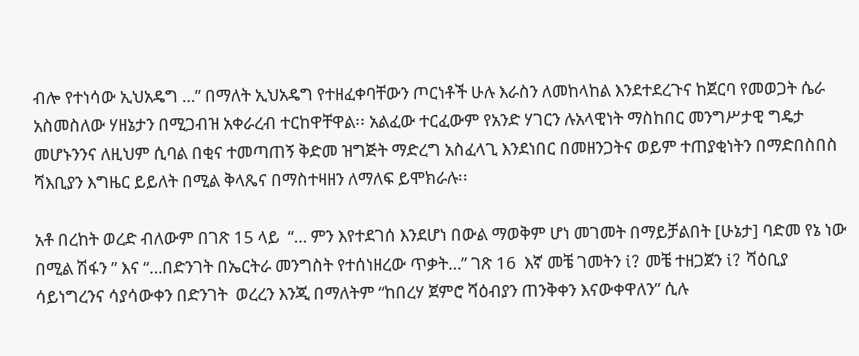ብሎ የተነሳው ኢህአዴግ …” በማለት ኢህአዴግ የተዘፈቀባቸውን ጦርነቶች ሁሉ እራስን ለመከላከል እንደተደረጉና ከጀርባ የመወጋት ሴራ አስመስለው ሃዘኔታን በሚጋብዝ አቀራረብ ተርከዋቸዋል፡፡ አልፈው ተርፈውም የአንድ ሃገርን ሉአላዊነት ማስከበር መንግሥታዊ ግዴታ መሆኑንንና ለዚህም ሲባል በቂና ተመጣጠኝ ቅድመ ዝግጅት ማድረግ አስፈላጊ እንደነበር በመዘንጋትና ወይም ተጠያቂነትን በማድበስበስ ሻእቢያን እግዜር ይይለት በሚል ቅላጼና በማስተዛዘን ለማለፍ ይሞክራሉ፡፡

አቶ በረከት ወረድ ብለውም በገጽ 15 ላይ  “… ምን እየተደገሰ እንደሆነ በውል ማወቅም ሆነ መገመት በማይቻልበት [ሁኔታ] ባድመ የኔ ነው በሚል ሽፋን ” እና “…በድንገት በኤርትራ መንግስት የተሰነዘረው ጥቃት…” ገጽ 16  እኛ መቼ ገመትን i? መቼ ተዘጋጀን i? ሻዕቢያ ሳይነግረንና ሳያሳውቀን በድንገት  ወረረን እንጂ በማለትም “ከበረሃ ጀምሮ ሻዕብያን ጠንቅቀን እናውቀዋለን” ሲሉ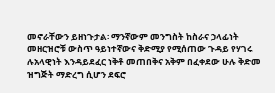መኖራቸውን ይዘነጉታል፡ ማንኛውም መንግስት ከስራና ኃላፊነት መዘርዝሮቹ ውስጥ ዓይነተኛውና ቅድሚያ የሚሰጠው ጉዳይ የሃገሩ ሉአላዊነት እንዳይደፈር ነቅቶ መጠበቅና አቅም በፈቀደው ሁሉ ቅድመ ዝግጅት ማድረግ ሲሆን ደፍሮ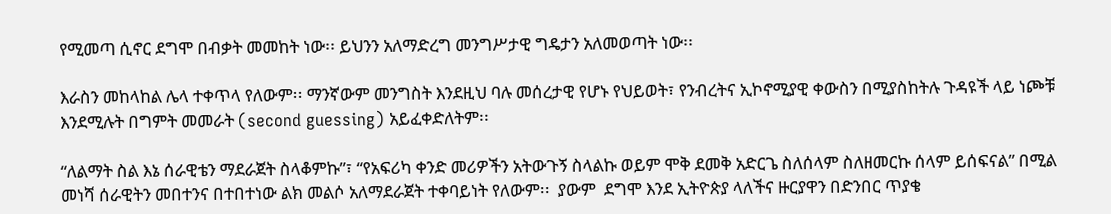የሚመጣ ሲኖር ደግሞ በብቃት መመከት ነው፡፡ ይህንን አለማድረግ መንግሥታዊ ግዴታን አለመወጣት ነው፡፡

እራስን መከላከል ሌላ ተቀጥላ የለውም፡፡ ማንኛውም መንግስት እንደዚህ ባሉ መሰረታዊ የሆኑ የህይወት፣ የንብረትና ኢኮኖሚያዊ ቀውስን በሚያስከትሉ ጉዳዩች ላይ ነጮቹ እንደሚሉት በግምት መመራት (second guessing) አይፈቀድለትም፡፡

“ለልማት ስል እኔ ሰራዊቴን ማደራጀት ስላቆምኩ”፣ “የአፍሪካ ቀንድ መሪዎችን አትውጉኝ ስላልኩ ወይም ሞቅ ደመቅ አድርጌ ስለሰላም ስለዘመርኩ ሰላም ይሰፍናል” በሚል መነሻ ሰራዊትን መበተንና በተበተነው ልክ መልሶ አለማደራጀት ተቀባይነት የለውም፡፡  ያውም  ደግሞ እንደ ኢትዮጵያ ላለችና ዙርያዋን በድንበር ጥያቄ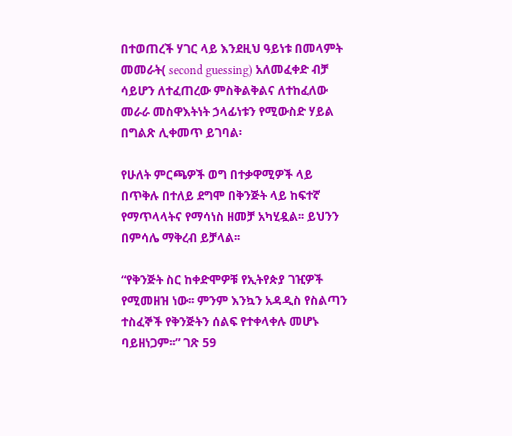በተወጠረች ሃገር ላይ እንደዚህ ዓይነቱ በመላምት መመራት( second guessing) አለመፈቀድ ብቻ ሳይሆን ለተፈጠረው ምስቅልቅልና ለተከፈለው መራራ መስዋእትነት ኃላፊነቱን የሚውስድ ሃይል በግልጽ ሊቀመጥ ይገባል፡

የሁለት ምርጫዎች ወግ በተቃዋሚዎች ላይ በጥቅሉ በተለይ ደግሞ በቅንጅት ላይ ከፍተኛ የማጥላላትና የማሳነስ ዘመቻ አካሂዷል፡፡ ይህንን በምሳሌ ማቅረብ ይቻላል፡፡

“የቅንጅት ስር ከቀድሞዎቹ የኢትየጵያ ገዢዎች የሚመዘዝ ነው፡፡ ምንም እንኳን አዳዲስ የስልጣን ተስፈኞች የቅንጅትን ሰልፍ የተቀላቀሉ መሆኑ ባይዘነጋም፡፡” ገጽ 59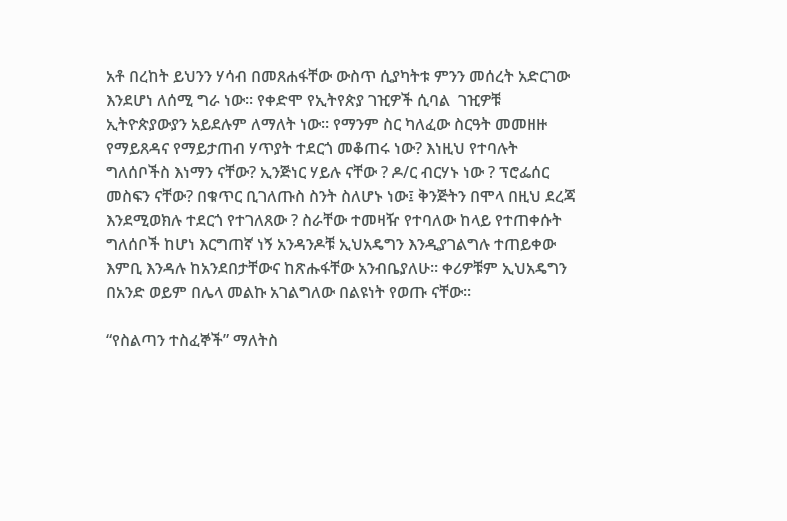አቶ በረከት ይህንን ሃሳብ በመጸሐፋቸው ውስጥ ሲያካትቱ ምንን መሰረት አድርገው እንደሆነ ለሰሚ ግራ ነው፡፡ የቀድሞ የኢትየጵያ ገዢዎች ሲባል  ገዢዎቹ ኢትዮጵያውያን አይደሉም ለማለት ነው፡፡ የማንም ስር ካለፈው ስርዓት መመዘዙ የማይጸዳና የማይታጠብ ሃጥያት ተደርጎ መቆጠሩ ነው? እነዚህ የተባሉት ግለሰቦችስ እነማን ናቸው? ኢንጅነር ሃይሉ ናቸው ? ዶ/ር ብርሃኑ ነው ? ፕሮፌሰር መስፍን ናቸው? በቁጥር ቢገለጡስ ስንት ስለሆኑ ነው፤ ቅንጅትን በሞላ በዚህ ደረጃ እንደሚወክሉ ተደርጎ የተገለጸው ? ስራቸው ተመዛዥ የተባለው ከላይ የተጠቀሱት ግለሰቦች ከሆነ እርግጠኛ ነኝ አንዳንዶቹ ኢህአዴግን እንዲያገልግሉ ተጠይቀው እምቢ እንዳሉ ከአንደበታቸውና ከጽሑፋቸው አንብቤያለሁ፡፡ ቀሪዎቹም ኢህአዴግን በአንድ ወይም በሌላ መልኩ አገልግለው በልዩነት የወጡ ናቸው፡፡

“የስልጣን ተስፈኞች” ማለትስ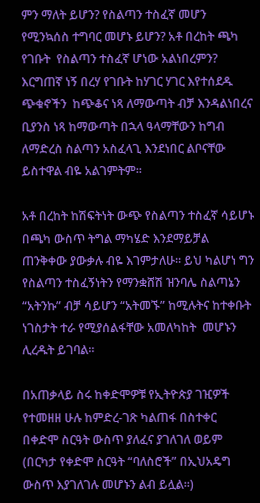ምን ማለት ይሆን? የስልጣን ተስፈኛ መሆን የሚንኳሰስ ተግባር መሆኑ ይሆን? አቶ በረከት ጫካ የገቡት  የስልጣን ተስፈኛ ሆነው አልነበረምን? እርግጠኛ ነኝ በረሃ የገቡት ከሃገር ሃገር እየተሰደዱ ጭቁኖችን  ከጭቆና ነጻ ለማውጣት ብቻ እንዳልነበረና ቢያንስ ነጻ ከማውጣት በኋላ ዓላማቸውን ከግብ ለማድረስ ስልጣን አስፈላጊ እንደነበር ልቦናቸው ይስተዋል ብዬ አልገምትም፡፡

አቶ በረከት ከሽፍትነት ውጭ የስልጣን ተስፈኛ ሳይሆኑ በጫካ ውስጥ ትግል ማካሄድ እንደማይቻል ጠንቅቀው ያውቃሉ ብዬ እገምታለሁ፡፡ ይህ ካልሆነ ግን የስልጣን ተስፈኝነትን የማንቋሸሽ ዝንባሌ ስልጣኔን “አትንኩ” ብቻ ሳይሆን “አትመኙ” ከሚሉትና ከተቀቡት ነገስታት ተራ የሚያሰልፋቸው አመለካከት  መሆኑን ሊረዱት ይገባል፡፡

በአጠቃላይ ስሩ ከቀድሞዎቹ የኢትዮጵያ ገዢዎች የተመዘዘ ሁሉ ከምድረ-ገጽ ካልጠፋ በስተቀር በቀድሞ ስርዓት ውስጥ ያለፈና ያገለገለ ወይም (በርካታ የቀድሞ ስርዓት “ባለስሮች” በኢህአዴግ ውስጥ እያገለገሉ መሆኑን ልብ ይሏል፡፡)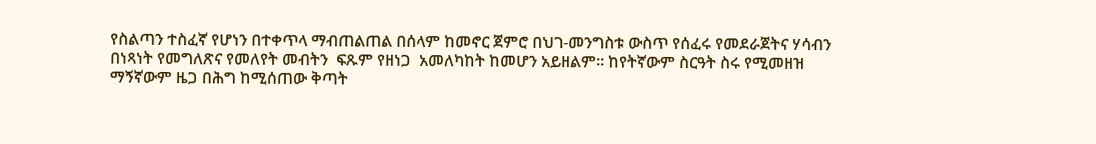የስልጣን ተስፈኛ የሆነን በተቀጥላ ማብጠልጠል በሰላም ከመኖር ጀምሮ በህገ-መንግስቱ ውስጥ የሰፈሩ የመደራጀትና ሃሳብን በነጻነት የመግለጽና የመለየት መብትን  ፍጹም የዘነጋ  አመለካከት ከመሆን አይዘልም፡፡ ከየትኛውም ስርዓት ስሩ የሚመዘዝ ማኝኛውም ዜጋ በሕግ ከሚሰጠው ቅጣት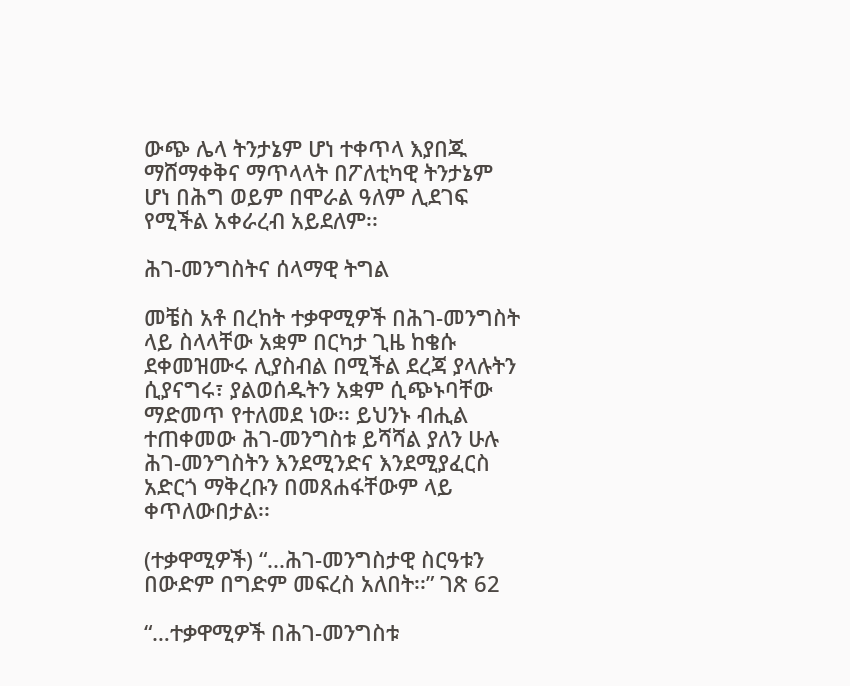ውጭ ሌላ ትንታኔም ሆነ ተቀጥላ እያበጁ ማሸማቀቅና ማጥላላት በፖለቲካዊ ትንታኔም ሆነ በሕግ ወይም በሞራል ዓለም ሊደገፍ የሚችል አቀራረብ አይደለም፡፡

ሕገ-መንግስትና ሰላማዊ ትግል

መቼስ አቶ በረከት ተቃዋሚዎች በሕገ-መንግስት ላይ ስላላቸው አቋም በርካታ ጊዜ ከቄሱ ደቀመዝሙሩ ሊያስብል በሚችል ደረጃ ያላሉትን ሲያናግሩ፣ ያልወሰዱትን አቋም ሲጭኑባቸው ማድመጥ የተለመደ ነው፡፡ ይህንኑ ብሒል ተጠቀመው ሕገ-መንግስቱ ይሻሻል ያለን ሁሉ ሕገ-መንግስትን እንደሚንድና እንደሚያፈርስ አድርጎ ማቅረቡን በመጸሐፋቸውም ላይ ቀጥለውበታል፡፡

(ተቃዋሚዎች) “...ሕገ-መንግስታዊ ስርዓቱን በውድም በግድም መፍረስ አለበት፡፡” ገጽ 62

“…ተቃዋሚዎች በሕገ-መንግስቱ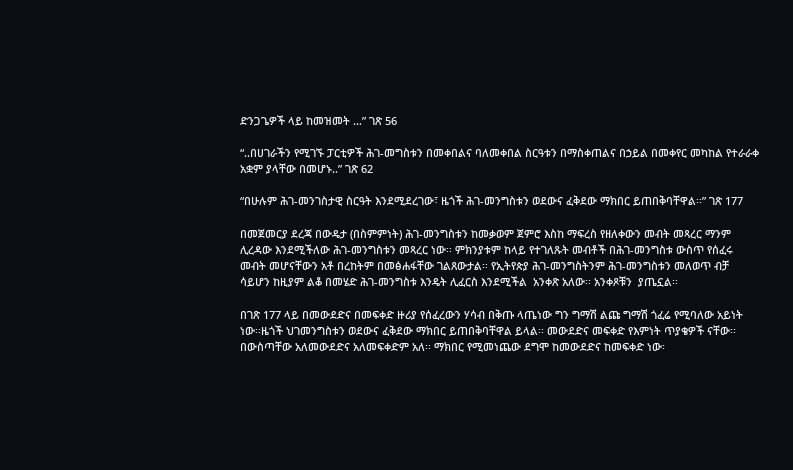ድንጋጌዎች ላይ ከመዝመት …” ገጽ 56

“..በሀገራችን የሚገኙ ፓርቲዎች ሕገ-መግስቱን በመቀበልና ባለመቀበል ስርዓቱን በማስቀጠልና በኃይል በመቀየር መካከል የተራራቀ አቋም ያላቸው በመሆኑ..” ገጽ 62

“በሁሉም ሕገ-መንገስታዊ ስርዓት እንደሚደረገው፣ ዜጎች ሕገ-መንግስቱን ወደውና ፈቅደው ማክበር ይጠበቅባቸዋል፡፡” ገጽ 177

በመጀመርያ ደረጃ በውዴታ (በስምምነት) ሕገ-መንግስቱን ከመቃወም ጀምሮ እስከ ማፍረስ የዘለቀውን መብት መጻረር ማንም ሊረዳው እንደሚችለው ሕገ-መንግስቱን መጻረር ነው፡፡ ምክንያቱም ከላይ የተገለጹት መብቶች በሕገ-መንግስቱ ውስጥ የሰፈሩ መብት መሆናቸውን አቶ በረከትም በመፅሐፋቸው ገልጸውታል፡፡ የኢትየጵያ ሕገ-መንግስትንም ሕገ-መንግስቱን መለወጥ ብቻ ሳይሆን ከዚያም ልቆ በመሄድ ሕገ-መንግስቱ እንዴት ሊፈርስ እንደሚችል  አንቀጽ አለው፡፡ አንቀጾቹን  ያጤኗል፡፡

በገጽ 177 ላይ በመውደድና በመፍቀድ ዙሪያ የሰፈረውን ሃሳብ በቅጡ ላጤነው ግን ግማሽ ልጩ ግማሽ ጎፈሬ የሚባለው አይነት ነው፡፡ዜጎች ህገመንግስቱን ወደውና ፈቅደው ማክበር ይጠበቅባቸዋል ይላል፡፡ መውደድና መፍቀድ የእምነት ጥያቄዎች ናቸው፡፡ በውስጣቸው አለመውደድና አለመፍቀድም አለ፡፡ ማክበር የሚመነጨው ደግሞ ከመውደድና ከመፍቀድ ነው፡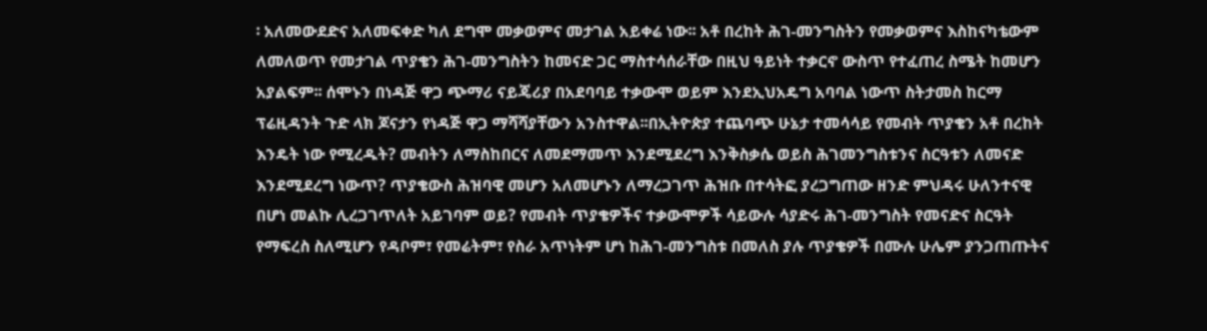፡ አለመውደድና አለመፍቀድ ካለ ደግሞ መቃወምና መታገል አይቀሬ ነው፡፡ አቶ በረከት ሕገ-መንግስትን የመቃወምና እስከናካቴውም ለመለወጥ የመታገል ጥያቄን ሕገ-መንግስትን ከመናድ ጋር ማስተሳሰራቸው በዚህ ዓይነት ተቃርኖ ውስጥ የተፈጠረ ስሜት ከመሆን አያልፍም፡፡ ሰሞኑን በነዳጅ ዋጋ ጭማሪ ናይጄሪያ በአደባባይ ተቃውሞ ወይም እንደኢህአዴግ አባባል ነውጥ ስትታመስ ከርማ ፕሬዚዳንት ጉድ ላክ ጆናታን የነዳጅ ዋጋ ማሻሻያቸውን አንስተዋል፡፡በኢትዮጵያ ተጨባጭ ሁኔታ ተመሳሳይ የመብት ጥያቄን አቶ በረከት እንዴት ነው የሚረዱት? መብትን ለማስከበርና ለመደማመጥ እንደሚደረግ እንቅስቃሴ ወይስ ሕገመንግስቱንና ስርዓቱን ለመናድ እንደሚደረግ ነውጥ? ጥያቄውስ ሕዝባዊ መሆን አለመሆኑን ለማረጋገጥ ሕዝቡ በተሳትፎ ያረጋግጠው ዘንድ ምህዳሩ ሁለንተናዊ በሆነ መልኩ ሊረጋገጥለት አይገባም ወይ? የመብት ጥያቄዎችና ተቃውሞዎች ሳይውሉ ሳያድሩ ሕገ-መንግስት የመናድና ስርዓት የማፍረስ ስለሚሆን የዳቦም፣ የመሬትም፣ የስራ አጥነትም ሆነ ከሕገ-መንግስቱ በመለስ ያሉ ጥያቄዎች በሙሉ ሁሌም ያንጋጠጡትና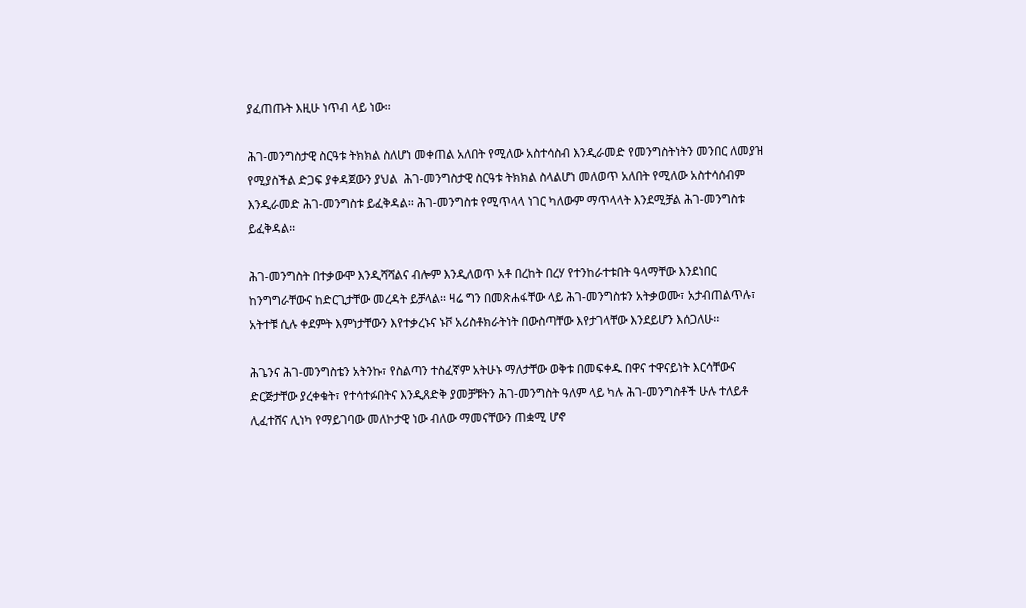ያፈጠጡት እዚሁ ነጥብ ላይ ነው፡፡

ሕገ-መንግስታዊ ስርዓቱ ትክክል ስለሆነ መቀጠል አለበት የሚለው አስተሳስብ እንዲራመድ የመንግስትነትን መንበር ለመያዝ የሚያስችል ድጋፍ ያቀዳጀውን ያህል  ሕገ-መንግስታዊ ስርዓቱ ትክክል ስላልሆነ መለወጥ አለበት የሚለው አስተሳሰብም እንዲራመድ ሕገ-መንግስቱ ይፈቅዳል፡፡ ሕገ-መንግስቱ የሚጥላላ ነገር ካለውም ማጥላላት እንደሚቻል ሕገ-መንግስቱ ይፈቅዳል፡፡

ሕገ-መንግስት በተቃውሞ እንዲሻሻልና ብሎም እንዲለወጥ አቶ በረከት በረሃ የተንከራተቱበት ዓላማቸው እንደነበር ከንግግራቸውና ከድርጊታቸው መረዳት ይቻላል፡፡ ዛሬ ግን በመጽሐፋቸው ላይ ሕገ-መንግስቱን አትቃወሙ፣ አታብጠልጥሉ፣ አትተቹ ሲሉ ቀደምት እምነታቸውን እየተቃረኑና ኑቮ አሪስቶክራትነት በውስጣቸው እየታገላቸው እንደይሆን እሰጋለሁ፡፡

ሕጌንና ሕገ-መንግስቴን አትንኩ፣ የስልጣን ተስፈኛም አትሁኑ ማለታቸው ወቅቱ በመፍቀዱ በዋና ተዋናይነት እርሳቸውና ድርጅታቸው ያረቀቁት፣ የተሳተፉበትና እንዲጸድቅ ያመቻቹትን ሕገ-መንግስት ዓለም ላይ ካሉ ሕገ-መንግስቶች ሁሉ ተለይቶ ሊፈተሸና ሊነካ የማይገባው መለኮታዊ ነው ብለው ማመናቸውን ጠቋሚ ሆኖ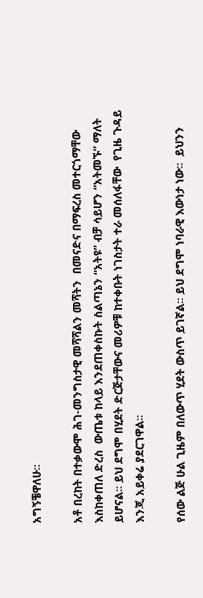አግኝቼዋለሁ፡፡

አቶ በረከት በተቃውሞ ሕገ-መንግስታዊ መሻሻልን መሻትን  በመናድና በማፍረስ መተርጎማቸው እስከቀጠለ ድረስ  ውጤቱ ከላይ እንደጠቀስኩት ስልጣኔን “አትዩ” ብቻ ሳይሆን “አትመኙ” ማለት ይሆናል፡፡ ይህ ደግሞ በሂደት ድርጅታቸውና መሪዎቹ ከተቀቡት ነገስታት ተራ መሰለፋቸው  የጊዜ ጉዳይ እንጂ አይቀሬ ያደርገዋል፡፡

የሰው ልጅ ሁል ጊዜም በለውጥ ሂደት ውስጥ ይገኛል፡፡ ይህ ደግሞ ነባራዊ እውነታ ነው፡፡  ይህንን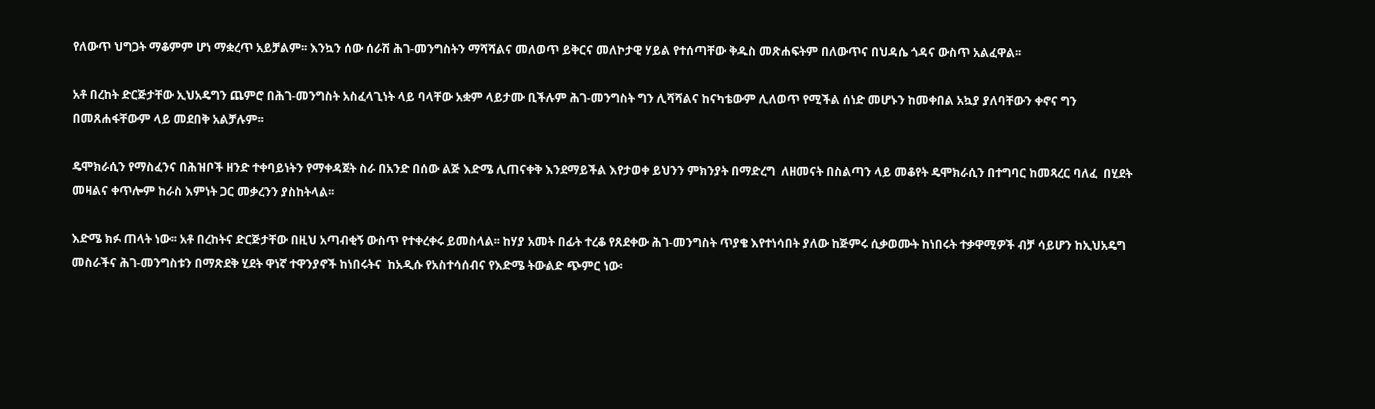የለውጥ ህግጋት ማቆምም ሆነ ማቋረጥ አይቻልም፡፡ እንኳን ሰው ሰራሽ ሕገ-መንግስትን ማሻሻልና መለወጥ ይቅርና መለኮታዊ ሃይል የተሰጣቸው ቅዱስ መጽሐፍትም በለውጥና በህዳሴ ጎዳና ውስጥ አልፈዋል፡፡

አቶ በረከት ድርጅታቸው ኢህአዴግን ጨምሮ በሕገ-መንግስት አስፈላጊነት ላይ ባላቸው አቋም ላይታሙ ቢችሉም ሕገ-መንግስት ግን ሊሻሻልና ከናካቴውም ሊለወጥ የሚችል ሰነድ መሆኑን ከመቀበል አኳያ ያለባቸውን ቀኖና ግን በመጸሐፋቸውም ላይ መደበቅ አልቻሉም፡፡

ዴሞክራሲን የማስፈንና በሕዝቦች ዘንድ ተቀባይነትን የማቀዳጀት ስራ በአንድ በሰው ልጅ እድሜ ሊጠናቀቅ እንደማይችል እየታወቀ ይህንን ምክንያት በማድረግ  ለዘመናት በስልጣን ላይ መቆየት ዴሞክራሲን በተግባር ከመጻረር ባለፈ  በሂደት መዛልና ቀጥሎም ከራስ እምነት ጋር መቃረንን ያስከትላል፡፡

እድሜ ክፉ ጠላት ነው፡፡ አቶ በረከትና ድርጅታቸው በዚህ አጣብቂኝ ውስጥ የተቀረቀሩ ይመስላል፡፡ ከሃያ አመት በፊት ተረቆ የጸደቀው ሕገ-መንግስት ጥያቄ እየተነሳበት ያለው ከጅምሩ ሲቃወሙት ከነበሩት ተቃዋሚዎች ብቻ ሳይሆን ከኢህአዴግ መስራችና ሕገ-መንግስቱን በማጽደቅ ሂደት ዋነኛ ተዋንያኖች ከነበሩትና  ከአዲሱ የአስተሳሰብና የእድሜ ትውልድ ጭምር ነው፡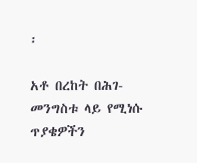፡

አቶ በረከት በሕገ-መንግስቱ ላይ የሚነሱ ጥያቄዎችን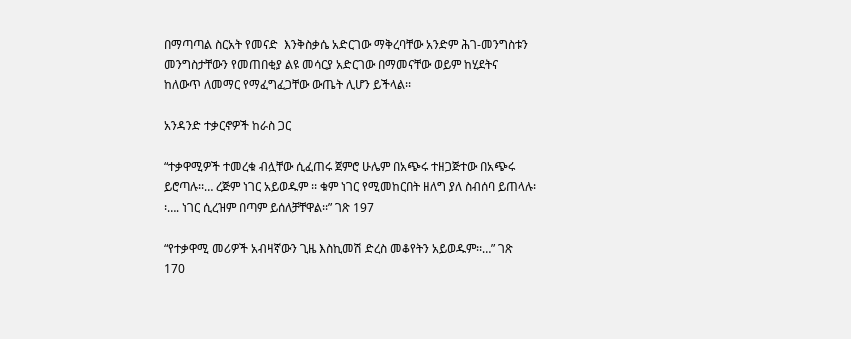በማጣጣል ስርአት የመናድ  እንቅስቃሴ አድርገው ማቅረባቸው አንድም ሕገ-መንግስቱን መንግስታቸውን የመጠበቂያ ልዩ መሳርያ አድርገው በማመናቸው ወይም ከሂደትና ከለውጥ ለመማር የማፈግፈጋቸው ውጤት ሊሆን ይችላል፡፡

አንዳንድ ተቃርኖዎች ከራስ ጋር

“ተቃዋሚዎች ተመረቁ ብሏቸው ሲፈጠሩ ጀምሮ ሁሌም በአጭሩ ተዘጋጅተው በአጭሩ ይሮጣሉ፡፡… ረጅም ነገር አይወዱም ፡፡ ቁም ነገር የሚመከርበት ዘለግ ያለ ስብሰባ ይጠላሉ፡፡…. ነገር ሲረዝም በጣም ይሰለቻቸዋል፡፡” ገጽ 197

“የተቃዋሚ መሪዎች አብዛኛውን ጊዜ እስኪመሽ ድረስ መቆየትን አይወዱም፡፡…” ገጽ 170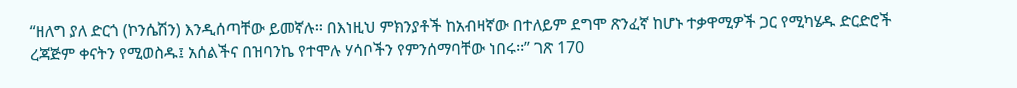“ዘለግ ያለ ድርጎ (ኮንሴሽን) እንዲሰጣቸው ይመኛሉ፡፡ በእነዚህ ምክንያቶች ከአብዛኛው በተለይም ደግሞ ጽንፈኛ ከሆኑ ተቃዋሚዎች ጋር የሚካሄዱ ድርድሮች ረጃጅም ቀናትን የሚወስዱ፤ አሰልችና በዝባንኬ የተሞሉ ሃሳቦችን የምንሰማባቸው ነበሩ፡፡” ገጽ 170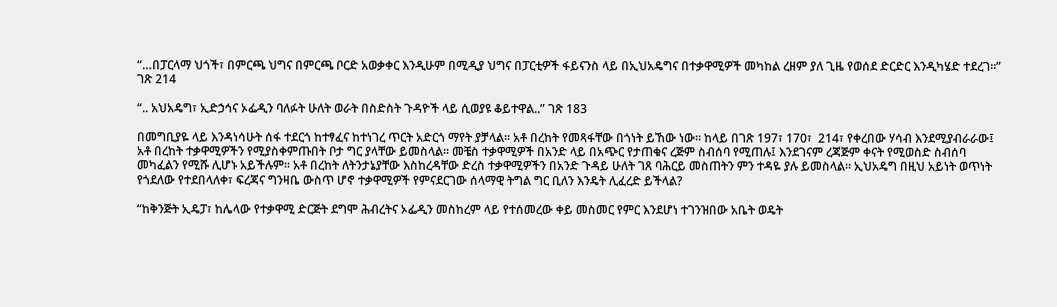“…በፓርላማ ህጎች፣ በምርጫ ህግና በምርጫ ቦርድ አወቃቀር እንዲሁም በሚዲያ ህግና በፓርቲዎች ፋይናንስ ላይ በኢህአዴግና በተቃዋሚዎች መካከል ረዘም ያለ ጊዜ የወሰደ ድርድር እንዲካሄድ ተደረገ፡፡” ገጽ 214

“.. አህአዴግ፣ ኢድኃኅና ኦፌዲን ባለፉት ሁለት ወራት በስድስት ጉዳዮች ላይ ሲወያዩ ቆይተዋል..” ገጽ 183

በመግቢያዬ ላይ እንዳነሳሁት ሰፋ ተደርጎ ከተፃፈና ከተነገረ ጥርት አድርጎ ማየት ያቻላል፡፡ አቶ በረከት የመጻፋቸው በጎነት ይኸው ነው፡፡ ከላይ በገጽ 197፣ 170፣  214፣ የቀረበው ሃሳብ እንደሚያብራራው፤ አቶ በረከት ተቃዋሚዎችን የሚያስቀምጡበት ቦታ ግር ያላቸው ይመስላል፡፡ መቼስ ተቃዋሚዎች በአንድ ላይ በአጭር የታጠቁና ረጅም ስብሰባ የሚጠሉ፤ እንደገናም ረጃጅም ቀናት የሚወስድ ስብሰባ መካፈልን የሚሹ ሊሆኑ አይችሉም፡፡ አቶ በረከት ለትንታኔያቸው እስከረዳቸው ድረስ ተቃዋሚዎችን በአንድ ጉዳይ ሁለት ገጸ ባሕርይ መስጠትን ምን ተዳዬ ያሉ ይመስላል፡፡ ኢህአዴግ በዚህ አይነት ወጥነት የጎደለው የተደበላለቀ፣ ፍረጃና ግንዛቤ ውስጥ ሆኖ ተቃዋሚዎች የምናደርገው ሰላማዊ ትግል ግር ቢለን እንዴት ሊፈረድ ይችላል?

“ከቅንጅት ኢዴፓ፣ ከሌላው የተቃዋሚ ድርጅት ደግሞ ሕብረትና ኦፌዲን መስከረም ላይ የተሰመረው ቀይ መስመር የምር እንደሆነ ተገንዝበው አቤት ወዴት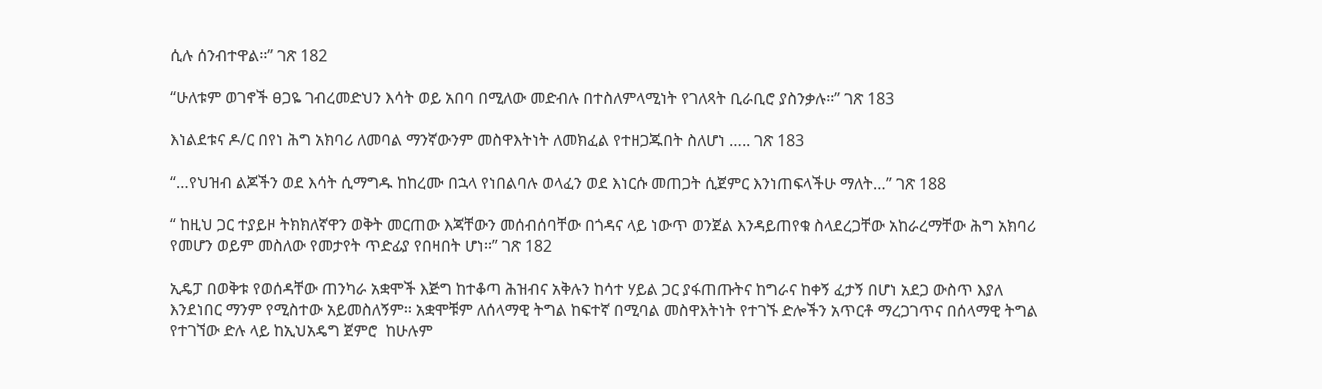ሲሉ ሰንብተዋል፡፡” ገጽ 182

“ሁለቱም ወገኖች ፀጋዬ ገብረመድህን እሳት ወይ አበባ በሚለው መድብሉ በተስለምላሚነት የገለጻት ቢራቢሮ ያስንቃሉ፡፡” ገጽ 183

እነልደቱና ዶ/ር በየነ ሕግ አክባሪ ለመባል ማንኛውንም መስዋእትነት ለመክፈል የተዘጋጁበት ስለሆነ ….. ገጽ 183

“…የህዝብ ልጆችን ወደ እሳት ሲማግዱ ከከረሙ በኋላ የነበልባሉ ወላፈን ወደ እነርሱ መጠጋት ሲጀምር እንነጠፍላችሁ ማለት…” ገጽ 188

“ ከዚህ ጋር ተያይዞ ትክክለኛዋን ወቅት መርጠው እጃቸውን መሰብሰባቸው በጎዳና ላይ ነውጥ ወንጀል እንዳይጠየቁ ስላደረጋቸው አከራረማቸው ሕግ አክባሪ የመሆን ወይም መስለው የመታየት ጥድፊያ የበዛበት ሆነ፡፡” ገጽ 182

ኢዴፓ በወቅቱ የወሰዳቸው ጠንካራ አቋሞች እጅግ ከተቆጣ ሕዝብና አቅሉን ከሳተ ሃይል ጋር ያፋጠጡትና ከግራና ከቀኝ ፈታኝ በሆነ አደጋ ውስጥ እያለ እንደነበር ማንም የሚስተው አይመስለኝም፡፡ አቋሞቹም ለሰላማዊ ትግል ከፍተኛ በሚባል መስዋእትነት የተገኙ ድሎችን አጥርቶ ማረጋገጥና በሰላማዊ ትግል የተገኘው ድሉ ላይ ከኢህአዴግ ጀምሮ  ከሁሉም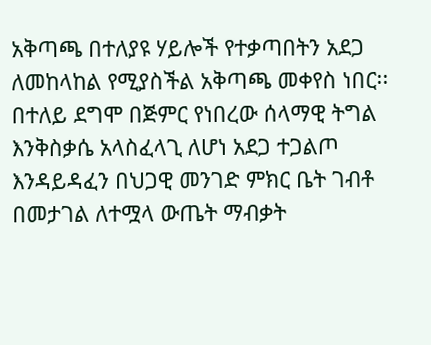አቅጣጫ በተለያዩ ሃይሎች የተቃጣበትን አደጋ ለመከላከል የሚያስችል አቅጣጫ መቀየስ ነበር፡፡ በተለይ ደግሞ በጅምር የነበረው ሰላማዊ ትግል እንቅስቃሴ አላስፈላጊ ለሆነ አደጋ ተጋልጦ እንዳይዳፈን በህጋዊ መንገድ ምክር ቤት ገብቶ በመታገል ለተሟላ ውጤት ማብቃት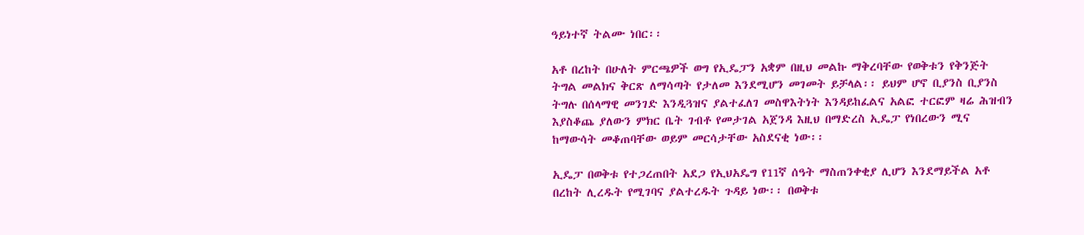ዓይነተኛ ትልሙ ነበር፡፡

አቶ በረከት በሁለት ምርጫዎች ወግ የኢዴፓን አቋም በዚህ መልኩ ማቅረባቸው የወቅቱን የቅንጅት ትግል መልክና ቅርጽ ለማሳጣት የታለመ እንደሚሆን መገመት ይቻላል፡፡ ይህም ሆኖ ቢያንስ ቢያንስ ትግሉ በሰላማዊ መንገድ እንዲጓዝና ያልተፈለገ መስዋእትነት እንዳይከፈልና አልፎ ተርፎም ዛሬ ሕዝብን እያስቆጨ ያለውን ምክር ቤት ገብቶ የመታገል አጀንዳ እዚህ በማድረስ ኢዴፓ የነበረውን ሚና ከማውሳት መቆጠባቸው ወይም መርሳታቸው አስደናቂ ነው፡፡

ኢዴፓ በወቅቱ የተጋረጠበት አደጋ የኢህአዴግ የ11ኛ ሰዓት ማስጠንቀቂያ ሊሆን እንደማይችል አቶ በረከት ሊረዱት የሚገባና ያልተረዱት ጉዳይ ነው፡፡ በወቅቱ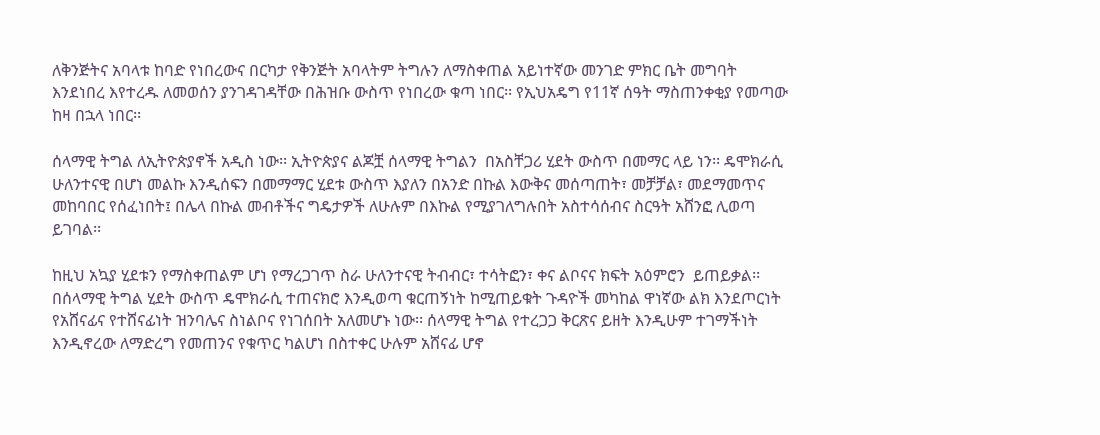ለቅንጅትና አባላቱ ከባድ የነበረውና በርካታ የቅንጅት አባላትም ትግሉን ለማስቀጠል አይነተኛው መንገድ ምክር ቤት መግባት እንደነበረ እየተረዱ ለመወሰን ያንገዳገዳቸው በሕዝቡ ውስጥ የነበረው ቁጣ ነበር፡፡ የኢህአዴግ የ11ኛ ሰዓት ማስጠንቀቂያ የመጣው ከዛ በኋላ ነበር፡፡

ሰላማዊ ትግል ለኢትዮጵያኖች አዲስ ነው፡፡ ኢትዮጵያና ልጆቿ ሰላማዊ ትግልን  በአስቸጋሪ ሂደት ውስጥ በመማር ላይ ነን፡፡ ዴሞክራሲ ሁለንተናዊ በሆነ መልኩ እንዲሰፍን በመማማር ሂደቱ ውስጥ እያለን በአንድ በኩል እውቅና መሰጣጠት፣ መቻቻል፣ መደማመጥና መከባበር የሰፈነበት፤ በሌላ በኩል መብቶችና ግዴታዎች ለሁሉም በእኩል የሚያገለግሉበት አስተሳሰብና ስርዓት አሸንፎ ሊወጣ ይገባል፡፡

ከዚህ አኳያ ሂደቱን የማስቀጠልም ሆነ የማረጋገጥ ስራ ሁለንተናዊ ትብብር፣ ተሳትፎን፣ ቀና ልቦናና ክፍት አዕምሮን  ይጠይቃል፡፡ በሰላማዊ ትግል ሂደት ውስጥ ዴሞክራሲ ተጠናክሮ እንዲወጣ ቁርጠኝነት ከሚጠይቁት ጉዳዮች መካከል ዋነኛው ልክ እንደጦርነት የአሸናፊና የተሸናፊነት ዝንባሌና ስነልቦና የነገሰበት አለመሆኑ ነው፡፡ ሰላማዊ ትግል የተረጋጋ ቅርጽና ይዘት እንዲሁም ተገማችነት እንዲኖረው ለማድረግ የመጠንና የቁጥር ካልሆነ በስተቀር ሁሉም አሸናፊ ሆኖ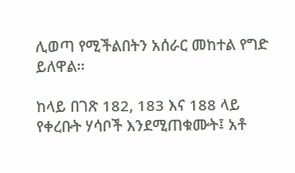ሊወጣ የሚችልበትን አሰራር መከተል የግድ ይለዋል፡፡

ከላይ በገጽ 182, 183 እና 188 ላይ የቀረቡት ሃሳቦች እንደሚጠቁሙት፤ አቶ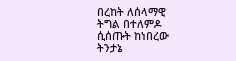በረከት ለሰላማዊ ትግል በተለምዶ ሲሰጡት ከነበረው ትንታኔ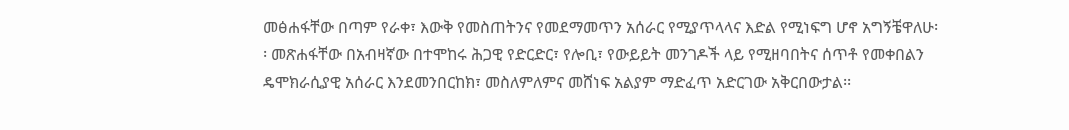መፅሐፋቸው በጣም የራቀ፣ እውቅ የመስጠትንና የመደማመጥን አሰራር የሚያጥላላና እድል የሚነፍግ ሆኖ አግኝቼዋለሁ፡፡ መጽሐፋቸው በአብዛኛው በተሞከሩ ሕጋዊ የድርድር፣ የሎቢ፣ የውይይት መንገዶች ላይ የሚዘባበትና ሰጥቶ የመቀበልን ዴሞክራሲያዊ አሰራር እንደመንበርከክ፣ መስለምለምና መሸነፍ አልያም ማድፈጥ አድርገው አቅርበውታል፡፡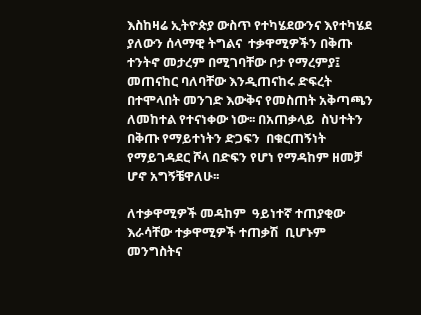እስከዛሬ ኢትዮጵያ ውስጥ የተካሄደውንና እየተካሄደ ያለውን ሰላማዊ ትግልና  ተቃዋሚዎችን በቅጡ ተንትኖ መታረም በሚገባቸው ቦታ የማረምያ፤ መጠናከር ባለባቸው እንዲጠናከሩ ድፍረት በተሞላበት መንገድ እውቅና የመስጠት አቅጣጫን ለመከተል የተናነቀው ነው፡፡ በአጠቃላይ  ስህተትን በቅጡ የማይተነትን ድጋፍን  በቁርጠኝነት የማይገዳደር ሾላ በድፍን የሆነ የማዳከም ዘመቻ ሆኖ አግኝቼዋለሁ፡፡

ለተቃዋሚዎች መዳከም  ዓይነተኛ ተጠያቂው እራሳቸው ተቃዋሚዎች ተጠቃሽ  ቢሆኑም መንግስትና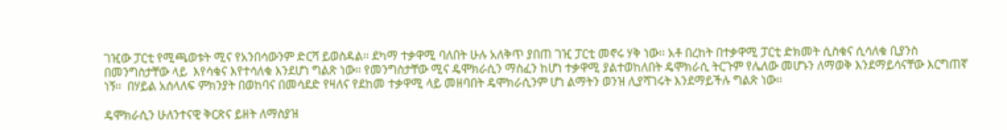ገዢው ፓርቲ የሚጫወቱት ሚና የአንበሳውንም ድርሻ ይወስዳል፡፡ ደካማ ተቃዋሚ ባለበት ሁሉ አለቅጥ ያበጠ ገዢ ፓርቲ መኖሩ ሃቅ ነው፡፡ አቶ በረከት በተቃዋሚ ፓርቲ ድክመት ሲስቁና ሲሳለቁ ቢያንስ በመንግስታቸው ላይ  እየሳቁና እየተሳለቁ እንደሆነ ግልጽ ነው፡፡ የመንግስታቸው ሚና ዴሞክራሲን ማስፈን ከሆነ ተቃዋሚ ያልተወከለበት ዴሞክራሲ ትርጉም የሌለው መሆኑን ለማወቅ እንደማይሳናቸው እርግጠኛ ነኝ፡፡  በሃይል አሰላለፍ ምክንያት በወከባና በመሳደድ የዛለና የደከመ ተቃዋሚ ላይ መዘባበት ዴሞክራሲንም ሆነ ልማትን ወንዝ ሊያሻገሩት እንደማይችሉ ግልጽ ነው፡፡

ዴሞክራሲን ሁለንተናዊ ቅርጽና ይዘት ለማስያዝ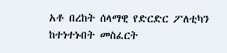አቶ በረከት ሰላማዊ የድርድር ፖለቲካን ከተነተኑበት መስፈርት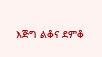እጅግ ልቆና ደምቆ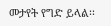መታየት የግድ ይላል፡፡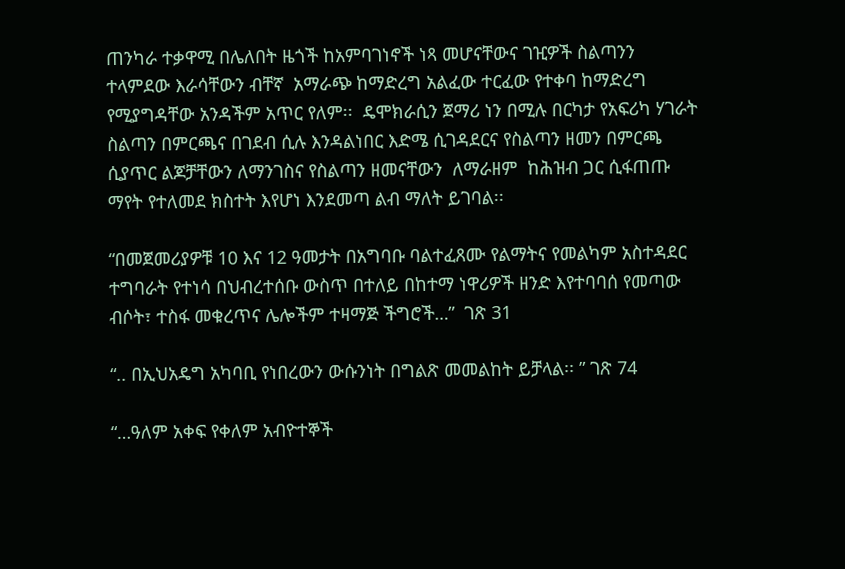ጠንካራ ተቃዋሚ በሌለበት ዜጎች ከአምባገነኖች ነጻ መሆናቸውና ገዢዎች ስልጣንን ተላምደው እራሳቸውን ብቸኛ  አማራጭ ከማድረግ አልፈው ተርፈው የተቀባ ከማድረግ የሚያግዳቸው አንዳችም አጥር የለም፡፡  ዴሞክራሲን ጀማሪ ነን በሚሉ በርካታ የአፍሪካ ሃገራት ስልጣን በምርጫና በገደብ ሲሉ እንዳልነበር እድሜ ሲገዳደርና የስልጣን ዘመን በምርጫ ሲያጥር ልጆቻቸውን ለማንገስና የስልጣን ዘመናቸውን  ለማራዘም  ከሕዝብ ጋር ሲፋጠጡ ማየት የተለመደ ክስተት እየሆነ እንደመጣ ልብ ማለት ይገባል፡፡

“በመጀመሪያዎቹ 10 እና 12 ዓመታት በአግባቡ ባልተፈጸሙ የልማትና የመልካም አስተዳደር ተግባራት የተነሳ በህብረተሰቡ ውስጥ በተለይ በከተማ ነዋሪዎች ዘንድ እየተባባሰ የመጣው ብሶት፣ ተስፋ መቁረጥና ሌሎችም ተዛማጅ ችግሮች…”  ገጽ 31

“.. በኢህአዴግ አካባቢ የነበረውን ውሱንነት በግልጽ መመልከት ይቻላል፡፡ ” ገጽ 74

“…ዓለም አቀፍ የቀለም አብዮተኞች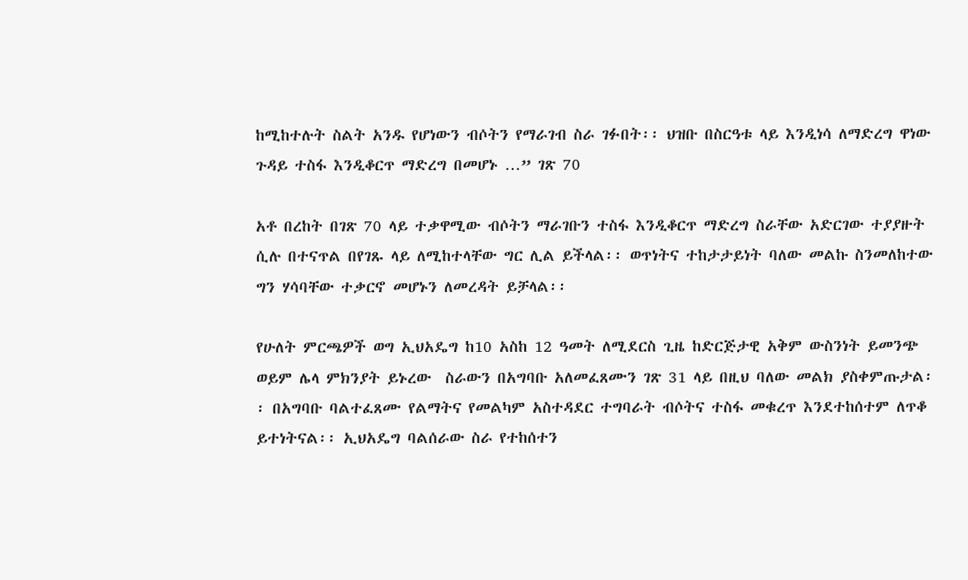ከሚከተሉት ስልት አንዱ የሆነውን ብሶትን የማራገብ ስራ ገፉበት፡፡ ህዝቡ በስርዓቱ ላይ እንዲነሳ ለማድረግ ዋነው ጉዳይ ተስፋ እንዲቆርጥ ማድረግ በመሆኑ …” ገጽ 70

አቶ በረከት በገጽ 70 ላይ ተቃዋሚው ብሶትን ማራገቡን ተስፋ እንዲቆርጥ ማድረግ ስራቸው አድርገው ተያያዙት ሲሉ በተናጥል በየገጹ ላይ ለሚከተላቸው ግር ሊል ይችላል፡፡ ወጥነትና ተከታታይነት ባለው መልኩ ስንመለከተው ግን ሃሳባቸው ተቃርኖ መሆኑን ለመረዳት ይቻላል፡፡

የሁለት ምርጫዎች ወግ ኢህአዴግ ከ10 አስከ 12 ዓመት ለሚደርስ ጊዜ ከድርጅታዊ አቅም ውስንነት ይመንጭ ወይም ሌላ ምክንያት ይኑረው  ስራውን በአግባቡ አለመፈጸሙን ገጽ 31 ላይ በዚህ ባለው መልክ ያስቀምጡታል፡፡ በአግባቡ ባልተፈጸሙ የልማትና የመልካም አስተዳደር ተግባራት ብሶትና ተስፋ መቁረጥ እንደተከሰተም ለጥቆ ይተነትናል፡፡ ኢህአዴግ ባልሰራው ስራ የተከሰተን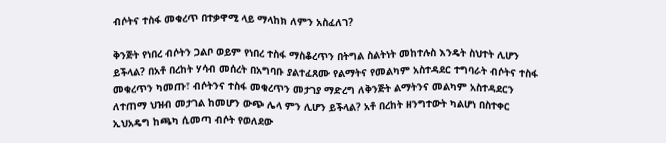ብሶትና ተስፋ መቁረጥ በተቃዋሚ ላይ ማላከክ ለምን አስፈለገ?

ቅንጅት የነበረ ብሶትን ጋልቦ ወይም የነበረ ተስፋ ማስቆረጥን በትግል ስልትነት መከተሉስ እንዴት ስህተት ሊሆን ይችላል? በአቶ በረከት ሃሳብ መሰረት በአግባቡ ያልተፈጸሙ የልማትና የመልካም አስተዳደር ተግባራት ብሶትና ተስፋ መቁረጥን ካመጡ፣ ብሶትንና ተስፋ መቁረጥን መታገያ ማድረግ ለቅንጅት ልማትንና መልካም አስተዳደርን ለተጠማ ህዝብ መታገል ከመሆን ውጭ ሌላ ምን ሊሆን ይችላል? አቶ በረከት ዘንግተውት ካልሆነ በስተቀር ኢህአዴግ ከጫካ ሲመጣ ብሶት የወለደው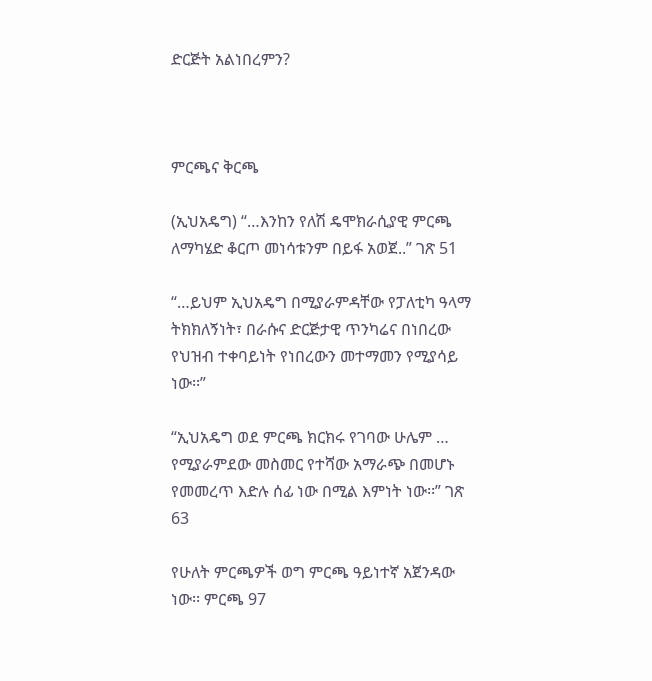ድርጅት አልነበረምን?



ምርጫና ቅርጫ

(ኢህአዴግ) “…እንከን የለሽ ዴሞክራሲያዊ ምርጫ ለማካሄድ ቆርጦ መነሳቱንም በይፋ አወጀ..” ገጽ 51

“…ይህም ኢህአዴግ በሚያራምዳቸው የፓለቲካ ዓላማ ትክክለኝነት፣ በራሱና ድርጅታዊ ጥንካሬና በነበረው የህዝብ ተቀባይነት የነበረውን መተማመን የሚያሳይ ነው፡፡”

“ኢህአዴግ ወደ ምርጫ ክርክሩ የገባው ሁሌም … የሚያራምደው መስመር የተሻው አማራጭ በመሆኑ የመመረጥ እድሉ ሰፊ ነው በሚል እምነት ነው፡፡” ገጽ 63

የሁለት ምርጫዎች ወግ ምርጫ ዓይነተኛ አጀንዳው ነው፡፡ ምርጫ 97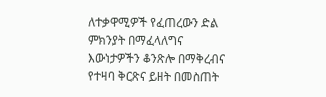ለተቃዋሚዎች የፈጠረውን ድል  ምክንያት በማፈላለግና እውነታዎችን ቆንጽሎ በማቅረብና የተዛባ ቅርጽና ይዘት በመስጠት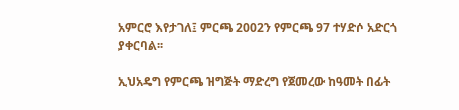አምርሮ እየታገለ፤ ምርጫ 2002ን የምርጫ 97 ተሃድሶ አድርጎ ያቀርባል፡፡

ኢህአዴግ የምርጫ ዝግጅት ማድረግ የጀመረው ከዓመት በፊት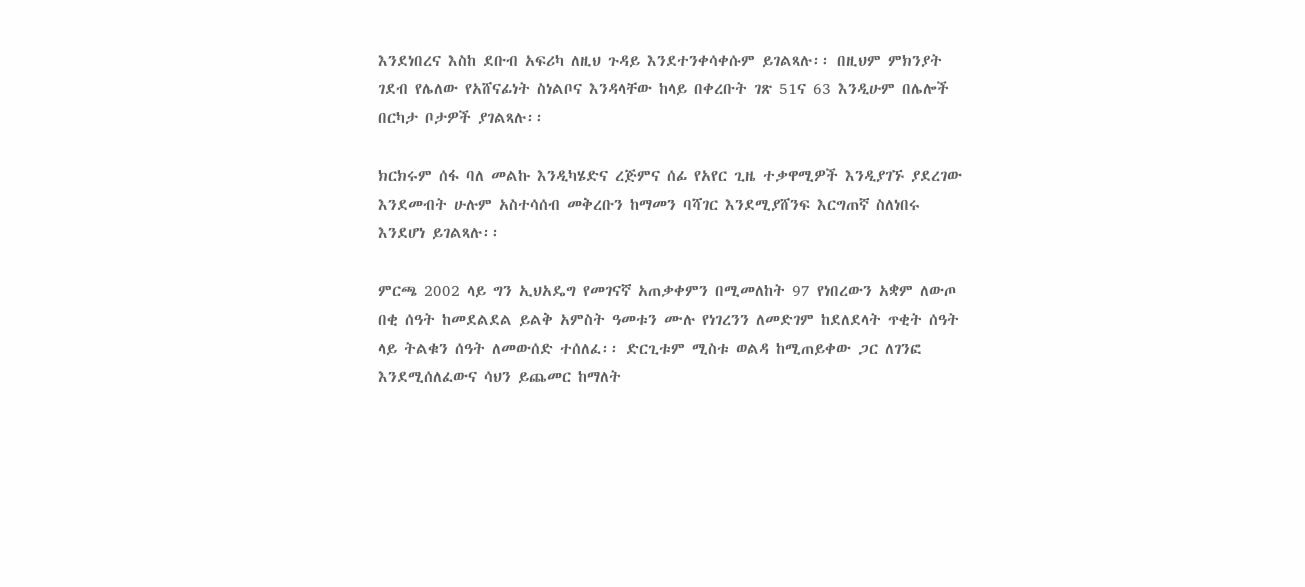እንደነበረና እስከ ደቡብ አፍሪካ ለዚህ ጉዳይ እንደተንቀሳቀሱም ይገልጻሉ፡፡ በዚህም ምክንያት ገደብ የሌለው የአሸናፊነት ስነልቦና እንዳላቸው ከላይ በቀረቡት ገጽ 51ና 63 እንዲሁም በሌሎች በርካታ ቦታዎች ያገልጻሉ፡፡

ክርክሩም ሰፋ ባለ መልኩ እንዲካሄድና ረጅምና ሰፊ የአየር ጊዜ ተቃዋሚዎች እንዲያገኙ ያደረገው እንደመብት ሁሉም አስተሳሰብ መቅረቡን ከማመን ባሻገር እንደሚያሸንፍ እርግጠኛ ስለነበሩ እንደሆነ ይገልጻሉ፡፡

ምርጫ 2002 ላይ ግን ኢህአዴግ የመገናኛ አጠቃቀምን በሚመለከት 97 የነበረውን አቋም ለውጦ በቂ ሰዓት ከመደልደል ይልቅ አምስት ዓመቱን ሙሉ የነገረንን ለመድገም ከደለደላት ጥቂት ሰዓት ላይ ትልቁን ሰዓት ለመውሰድ ተሰለፈ፡፡ ድርጊቱም ሚስቱ ወልዳ ከሚጠይቀው ጋር ለገንፎ እንደሚሰለፈውና ሳህን ይጨመር ከማለት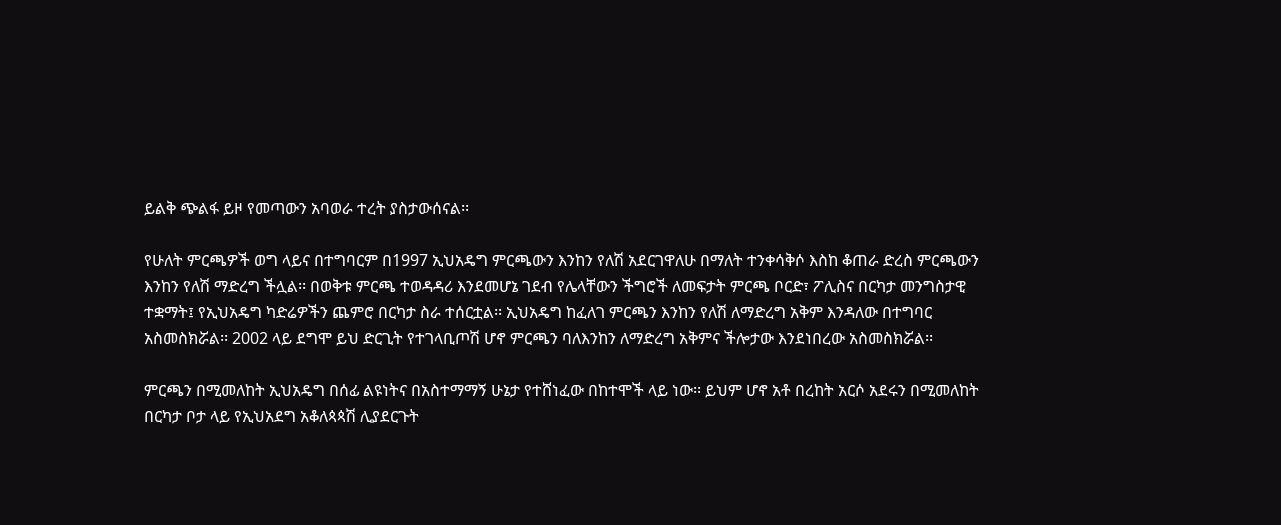ይልቅ ጭልፋ ይዞ የመጣውን አባወራ ተረት ያስታውሰናል፡፡

የሁለት ምርጫዎች ወግ ላይና በተግባርም በ1997 ኢህአዴግ ምርጫውን እንከን የለሽ አደርገዋለሁ በማለት ተንቀሳቅሶ እስከ ቆጠራ ድረስ ምርጫውን እንከን የለሽ ማድረግ ችሏል፡፡ በወቅቱ ምርጫ ተወዳዳሪ እንደመሆኔ ገደብ የሌላቸውን ችግሮች ለመፍታት ምርጫ ቦርድ፣ ፖሊስና በርካታ መንግስታዊ ተቋማት፤ የኢህአዴግ ካድሬዎችን ጨምሮ በርካታ ስራ ተሰርቷል፡፡ ኢህአዴግ ከፈለገ ምርጫን እንከን የለሽ ለማድረግ አቅም እንዳለው በተግባር አስመስክሯል፡፡ 2002 ላይ ደግሞ ይህ ድርጊት የተገላቢጦሽ ሆኖ ምርጫን ባለእንከን ለማድረግ አቅምና ችሎታው እንደነበረው አስመስክሯል፡፡

ምርጫን በሚመለከት ኢህአዴግ በሰፊ ልዩነትና በአስተማማኝ ሁኔታ የተሸነፈው በከተሞች ላይ ነው፡፡ ይህም ሆኖ አቶ በረከት አርሶ አደሩን በሚመለከት  በርካታ ቦታ ላይ የኢህአደግ አቆለጳጳሽ ሊያደርጉት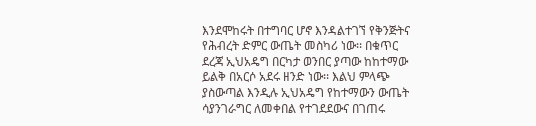እንደሞከሩት በተግባር ሆኖ እንዳልተገኘ የቅንጅትና የሕብረት ድምር ውጤት መስካሪ ነው፡፡ በቁጥር ደረጃ ኢህአዴግ በርካታ ወንበር ያጣው ከከተማው ይልቅ በአርሶ አደሩ ዘንድ ነው፡፡ እልህ ምላጭ ያስውጣል እንዲሉ ኢህአዴግ የከተማውን ውጤት ሳያንገራግር ለመቀበል የተገደደውና በገጠሩ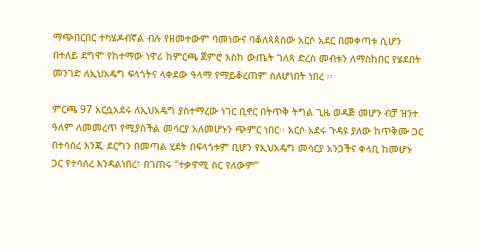ማጭበርበር ተካሄዶብኛል ብሉ የዘመተውም ባመነውና ባቆለጳጳሰው አርሶ አደር በመቀጣቱ ሲሆን በተለይ ደግሞ የከተማው ነዋሪ ከምርጫ ጀምሮ እስከ ውጤት ገለጻ ድረስ መብቱን ለማስከበር የሄደበት መንገድ ለኢህአዴግ ፍላጎትና ላቀደው ዓላማ የማይቆረጠም ስለሆነበት ነበረ ፡፡

ምርጫ 97 አርሷአደሩ ለኢህአዴግ ያስተማረው ነገር ቢኖር በትጥቅ ትግል ጊዜ ወዳጅ መሆን ብቻ ዝንተ ዓለም ለመመረጥ የሚያስችል መሳርያ አለመሆኑን ጭምር ነበር፡፡ አርሶ አደሩ ጉዳዩ ያለው ከጥቅሙ ጋር በተሳሰረ እንጂ ደርግን በመጣል ሂደት በፍላጎቱም ቢሆን የኢህአዴግ መሳርያ አንጋችና ቀላቢ ከመሆኑ ጋር የተሳሰረ እንዳልነበረ፣ በገጠሩ “ተቃዋሚ ስር የለውም”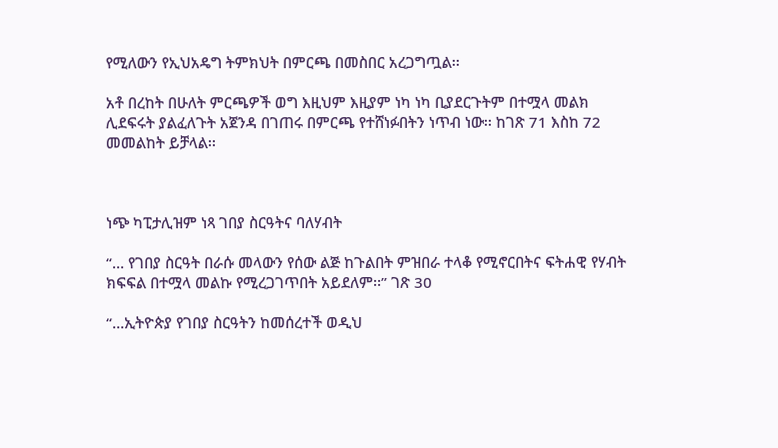የሚለውን የኢህአዴግ ትምክህት በምርጫ በመስበር አረጋግጧል፡፡

አቶ በረከት በሁለት ምርጫዎች ወግ እዚህም እዚያም ነካ ነካ ቢያደርጉትም በተሟላ መልክ ሊደፍሩት ያልፈለጉት አጀንዳ በገጠሩ በምርጫ የተሸነፉበትን ነጥብ ነው፡፡ ከገጽ 71 እስከ 72 መመልከት ይቻላል፡፡



ነጭ ካፒታሊዝም ነጻ ገበያ ስርዓትና ባለሃብት

“… የገበያ ስርዓት በራሱ መላውን የሰው ልጅ ከጉልበት ምዝበራ ተላቆ የሚኖርበትና ፍትሐዊ የሃብት ክፍፍል በተሟላ መልኩ የሚረጋገጥበት አይደለም፡፡” ገጽ 30

“…ኢትዮጵያ የገበያ ስርዓትን ከመሰረተች ወዲህ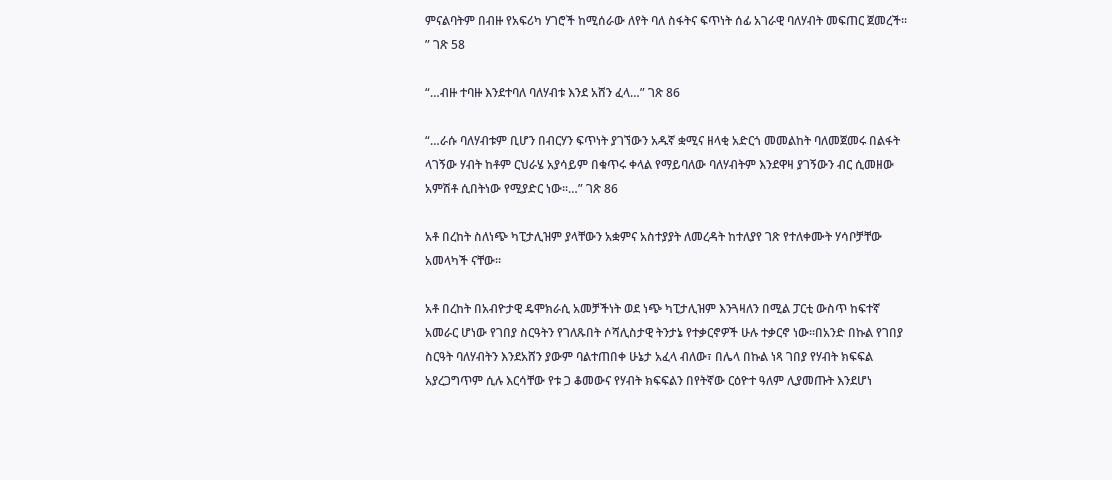ምናልባትም በብዙ የአፍሪካ ሃገሮች ከሚሰራው ለየት ባለ ስፋትና ፍጥነት ሰፊ አገራዊ ባለሃብት መፍጠር ጀመረች፡፡” ገጽ 58

“…ብዙ ተባዙ እንደተባለ ባለሃብቱ እንደ አሸን ፈላ…” ገጽ 86

“…ራሱ ባለሃብቱም ቢሆን በብርሃን ፍጥነት ያገኘውን አዱኛ ቋሚና ዘላቂ አድርጎ መመልከት ባለመጀመሩ በልፋት ላገኝው ሃብት ከቶም ርህራሄ አያሳይም በቁጥሩ ቀላል የማይባለው ባለሃብትም እንደዋዛ ያገኝውን ብር ሲመዘው አምሽቶ ሲበትነው የሚያድር ነው፡፡…” ገጽ 86

አቶ በረከት ስለነጭ ካፒታሊዝም ያላቸውን አቋምና አስተያያት ለመረዳት ከተለያየ ገጽ የተለቀሙት ሃሳቦቻቸው አመላካች ናቸው፡፡

አቶ በረከት በአብዮታዊ ዴሞክራሲ አመቻችነት ወደ ነጭ ካፒታሊዝም እንጓዛለን በሚል ፓርቲ ውስጥ ከፍተኛ አመራር ሆነው የገበያ ስርዓትን የገለጹበት ሶሻሊስታዊ ትንታኔ የተቃርኖዎች ሁሉ ተቃርኖ ነው፡፡በአንድ በኩል የገበያ ስርዓት ባለሃብትን እንደአሸን ያውም ባልተጠበቀ ሁኔታ አፈላ ብለው፣ በሌላ በኩል ነጻ ገበያ የሃብት ክፍፍል አያረጋግጥም ሲሉ እርሳቸው የቱ ጋ ቆመውና የሃብት ክፍፍልን በየትኛው ርዕዮተ ዓለም ሊያመጡት እንደሆነ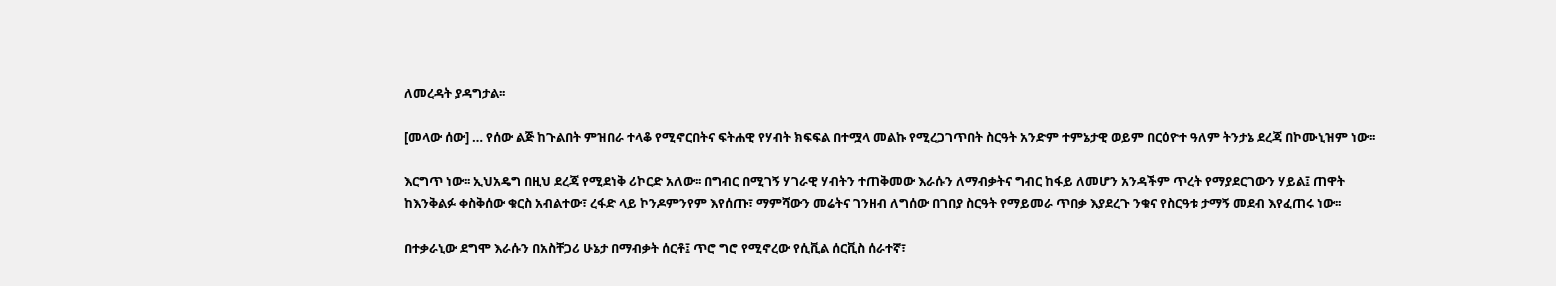ለመረዳት ያዳግታል፡፡

[መላው ሰው] … የሰው ልጅ ከጉልበት ምዝበራ ተላቆ የሚኖርበትና ፍትሐዊ የሃብት ክፍፍል በተሟላ መልኩ የሚረጋገጥበት ስርዓት አንድም ተምኔታዊ ወይም በርዕዮተ ዓለም ትንታኔ ደረጃ በኮሙኒዝም ነው፡፡

እርግጥ ነው፡፡ ኢህአዴግ በዚህ ደረጃ የሚደነቅ ሪኮርድ አለው፡፡ በግብር በሚገኝ ሃገራዊ ሃብትን ተጠቅመው እራሱን ለማብቃትና ግብር ከፋይ ለመሆን አንዳችም ጥረት የማያደርገውን ሃይል፤ ጠዋት ከእንቅልፉ ቀስቅሰው ቁርስ አብልተው፣ ረፋድ ላይ ኮንዶምንየም እየሰጡ፣ ማምሻውን መሬትና ገንዘብ ለግሰው በገበያ ስርዓት የማይመራ ጥበቃ እያደረጉ ንቁና የስርዓቱ ታማኝ መደብ እየፈጠሩ ነው፡፡

በተቃራኒው ደግሞ እራሱን በአስቸጋሪ ሁኔታ በማብቃት ሰርቶ፤ ጥሮ ግሮ የሚኖረው የሲቪል ሰርቪስ ሰራተኛ፣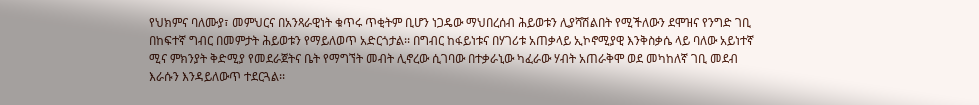የህክምና ባለሙያ፣ መምህርና በአንጻራዊነት ቁጥሩ ጥቂትም ቢሆን ነጋዴው ማህበረሰብ ሕይወቱን ሊያሻሽልበት የሚችለውን ደሞዝና የንግድ ገቢ በከፍተኛ ግብር በመምታት ሕይወቱን የማይለወጥ አድርጎታል፡፡ በግብር ከፋይነቱና በሃገሪቱ አጠቃላይ ኢኮኖሚያዊ እንቅስቃሴ ላይ ባለው አይነተኛ ሚና ምክንያት ቅድሚያ የመደራጀትና ቤት የማግኘት መብት ሊኖረው ሲገባው በተቃራኒው ካፈራው ሃብት አጠራቅሞ ወደ መካከለኛ ገቢ መደብ እራሱን እንዳይለውጥ ተደርጓል፡፡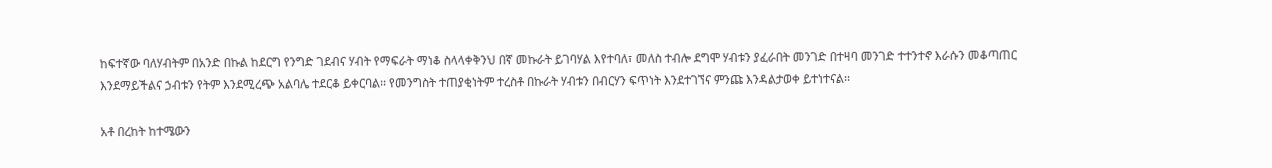ከፍተኛው ባለሃብትም በአንድ በኩል ከደርግ የንግድ ገደብና ሃብት የማፍራት ማነቆ ስላላቀቅንህ በኛ መኩራት ይገባሃል እየተባለ፣ መለስ ተብሎ ደግሞ ሃብቱን ያፈራበት መንገድ በተዛባ መንገድ ተተንተኖ እራሱን መቆጣጠር እንደማይችልና ኃብቱን የትም እንደሚረጭ አልባሌ ተደርቆ ይቀርባል፡፡ የመንግስት ተጠያቂነትም ተረስቶ በኩራት ሃብቱን በብርሃን ፍጥነት እንደተገኘና ምንጩ እንዳልታወቀ ይተነተናል፡፡

አቶ በረከት ከተሜውን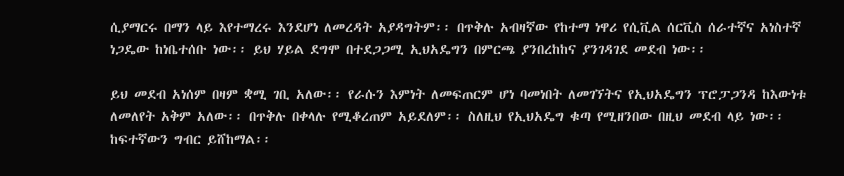ሲያማርሩ በማን ላይ እየተማረሩ እንደሆነ ለመረዳት አያዳግትም፡፡ በጥቅሉ አብዛኛው የከተማ ነዋሪ የሲቪል ሰርቪስ ሰራተኛና አነስተኛ ነጋዴው ከነቤተሰቡ ነው፡፡ ይህ ሃይል ደግሞ በተደጋጋሚ ኢህአዴግን በምርጫ ያንበረከከና ያንገዳገደ መደብ ነው፡፡

ይህ መደብ አነሰም በዛም ቋሚ ገቢ አለው፡፡ የራሱን እምነት ለመፍጠርም ሆነ ባመነበት ለመገኘትና የኢህአዴግን ፕሮፓጋንዳ ከእውነቱ ለመለየት አቅም አለው፡፡ በጥቅሉ በቀላሉ የሚቆረጠም አይደለም፡፡ ስለዚህ የኢህአዴግ ቁጣ የሚዘንበው በዚህ መደብ ላይ ነው፡፡  ከፍተኛውን ግብር ይሸከማል፡፡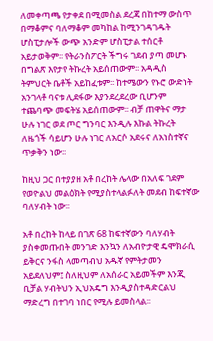ለመቀጣጫ የታቀደ በሚመስል ደረጃ በከተማ ውስጥ በማቆምና ባለማቆም መካከል ከሚንገዳገዱት ሆስፒታሎች ውጭ አንድም ሆስፒታል ተሰርቶ አይታወቅም፡፡ የትራንስፖርት ችግሩ ገደብ ያጣ መሆኑ በግልጽ እየታየ ትኩረት አይሰጠውም፡፡ አዳዲስ ትምህርት ቤቶች አይከፈቱም፡፡ ከተሜውን የኑሮ ውድነት አንገላቶ ባናቱ ሊደፋው እያንደረደረው ቢሆንም ተጨባጭ መፍትሄ አይሰጠውም፡፡ ብቻ ጠዋትና ማታ ሁሉ ነገር ወደ ጦር ግንባር እንዲሉ እኩል ትኩረት ለዜጎች ሳይሆን ሁሉ ነገር ለአርሶ አደሩና ለአነስተኛና ጥቃቅን ነው፡፡

ከዚህ ጋር በተያያዘ አቶ በረከት ሌላው በአለፍ ገደም የወዮልህ መልዕክት የሚያስተላልፉለት መደብ ከፍተኛው ባለሃብት ነው፡፡

አቶ በረከት ከላይ በገጽ 68 ከፍተኛውን ባለሃብት ያስቀመጡበት መንገድ እንኳን ለአብዮታዊ ዴሞክራሲ ይቅርና ንፋስ ላመጣብህ አዱኛ የምትታመን አይደለህም፤ ስለዚህም ለአሰራር አይመችም እንጂ ቢቻል ሃብትህን ኢህአዴግ እንዲያስተዳድርልህ ማድረግ በተገባ ነበር የሚሉ ይመስላል፡፡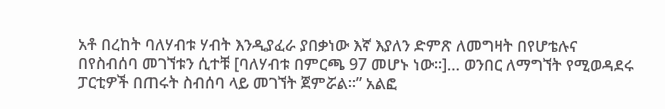አቶ በረከት ባለሃብቱ ሃብት እንዲያፈራ ያበቃነው እኛ እያለን ድምጽ ለመግዛት በየሆቴሉና በየስብሰባ መገኘቱን ሲተቹ [ባለሃብቱ በምርጫ 97 መሆኑ ነው፡፡]… ወንበር ለማግኘት የሚወዳደሩ ፓርቲዎች በጠሩት ስብሰባ ላይ መገኘት ጀምሯል፡፡” አልፎ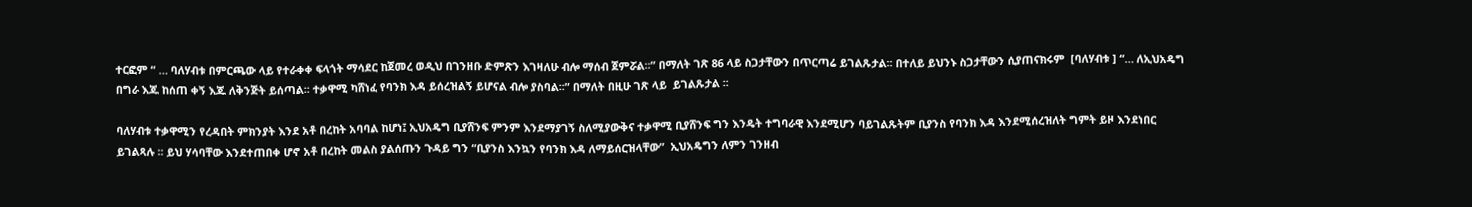ተርፎም “ … ባለሃብቱ በምርጫው ላይ የተራቀቀ ፍላጎት ማሳደር ከጀመረ ወዲህ በገንዘቡ ድምጽን እገዛለሁ ብሎ ማሰብ ጀምሯል፡፡” በማለት ገጽ 86 ላይ ስጋታቸውን በጥርጣሬ ይገልጹታል፡፡ በተለይ ይህንኑ ስጋታቸውን ሲያጠናክሩም  [ባለሃብቱ ] “… ለኢህአዴግ በግራ እጁ ከሰጠ ቀኝ እጁ ለቅንጅት ይሰጣል፡፡ ተቃዋሚ ካሸነፈ የባንክ እዳ ይሰረዝልኝ ይሆናል ብሎ ያስባል፡፡” በማለት በዚሁ ገጽ ላይ  ይገልጹታል ፡፡

ባለሃብቱ ተቃዋሚን የረዳበት ምክንያት እንደ አቶ በረከት አባባል ከሆነ፤ ኢህአዴግ ቢያሸንፍ ምንም እንደማያገኝ ስለሚያውቅና ተቃዋሚ ቢያሸንፍ ግን እንዴት ተግባራዊ እንደሚሆን ባይገልጹትም ቢያንስ የባንክ እዳ እንደሚሰረዝለት ግምት ይዞ እንደነበር ይገልጻሉ ፡፡ ይህ ሃሳባቸው እንደተጠበቀ ሆኖ አቶ በረከት መልስ ያልሰጡን ጉዳይ ግን “ቢያንስ እንኳን የባንክ እዳ ለማይሰርዝላቸው”  ኢህአዴግን ለምን ገንዘብ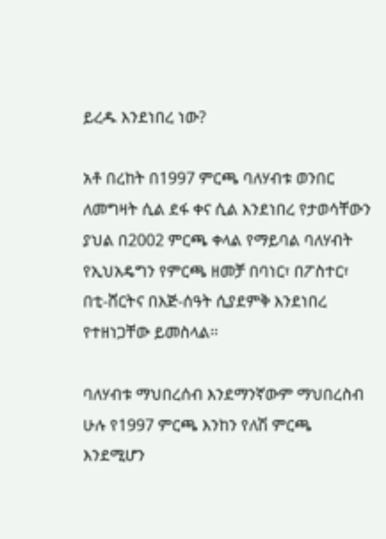ይረዱ እንደነበረ ነው?

አቶ በረከት በ1997 ምርጫ ባለሃብቱ ወንበር ለመግዛት ሲል ደፋ ቀና ሲል እንደነበረ የታወሳቸውን ያህል በ2002 ምርጫ ቀላል የማይባል ባለሃብት የኢህአዴግን የምርጫ ዘመቻ በባነር፣ በፖስተር፣ በቲ-ሸርትና በእጅ-ሰዓት ሲያደምቅ እንደነበረ የተዘነጋቸው ይመስላል፡፡

ባለሃብቱ ማህበረሰብ እንደማንኛውም ማህበረስብ ሁሉ የ1997 ምርጫ እንከን የለሽ ምርጫ እንደሚሆን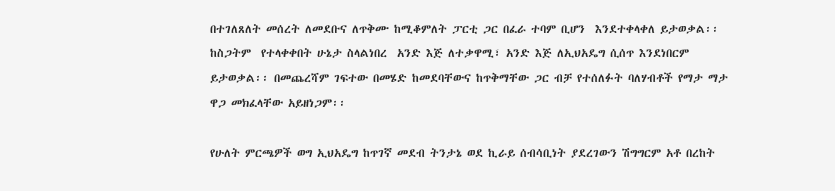በተገለጸለት መሰረት ለመደቡና ለጥቅሙ ከሚቆምለት ፓርቲ ጋር በፈራ ተባም ቢሆን  እንደተቀላቀለ ይታወቃል፡፡  ከስጋትም  የተላቀቀበት ሁኔታ ስላልነበረ  አንድ እጅ ለተቃዋሚ፣ አንድ እጅ ለኢህአዴግ ሲሰጥ እንደነበርም ይታወቃል፡፡ በመጨረሻም ገፍተው በመሄድ ከመደባቸውና ከጥቅማቸው ጋር ብቻ የተሰለፉት ባለሃብቶች የማታ ማታ ዋጋ መክፈላቸው አይዘነጋም፡፡

የሁለት ምርጫዎች ወግ ኢህአዴግ ከጥገኛ መደብ ትንታኔ ወደ ኪራይ ሰብሳቢነት ያደረገውን ሽግግርም አቶ በረከት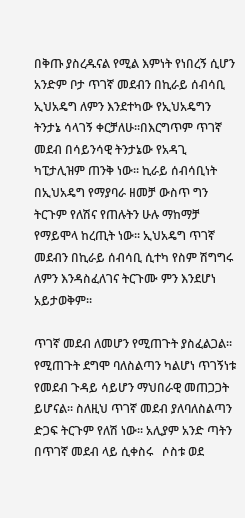በቅጡ ያስረዱናል የሚል እምነት የነበረኝ ሲሆን አንድም ቦታ ጥገኛ መደብን በኪራይ ሰብሳቢ ኢህአዴግ ለምን እንደተካው የኢህአዴግን ትንታኔ ሳላገኝ ቀርቻለሁ፡፡በእርግጥም ጥገኛ መደብ በሳይንሳዊ ትንታኔው የአዳጊ ካፒታሊዝም ጠንቅ ነው፡፡ ኪራይ ሰብሳቢነት በኢህአዴግ የማያባራ ዘመቻ ውስጥ ግን ትርጉም የለሽና የጠሉትን ሁሉ ማከማቻ የማይሞላ ከረጢት ነው፡፡ ኢህአዴግ ጥገኛ መደብን በኪራይ ሰብሳቢ ሲተካ የስም ሽግግሩ ለምን እንዳስፈለገና ትርጉሙ ምን እንደሆነ አይታወቅም፡፡

ጥገኛ መደብ ለመሆን የሚጠጉት ያስፈልጋል፡፡ የሚጠጉት ደግሞ ባለስልጣን ካልሆነ ጥገኝነቱ የመደብ ጉዳይ ሳይሆን ማህበራዊ መጠጋጋት ይሆናል፡፡ ስለዚህ ጥገኛ መደብ ያለባለስልጣን ድጋፍ ትርጉም የለሽ ነው፡፡ አሊያም አንድ ጣትን በጥገኛ መደብ ላይ ሲቀስሩ   ሶስቱ ወደ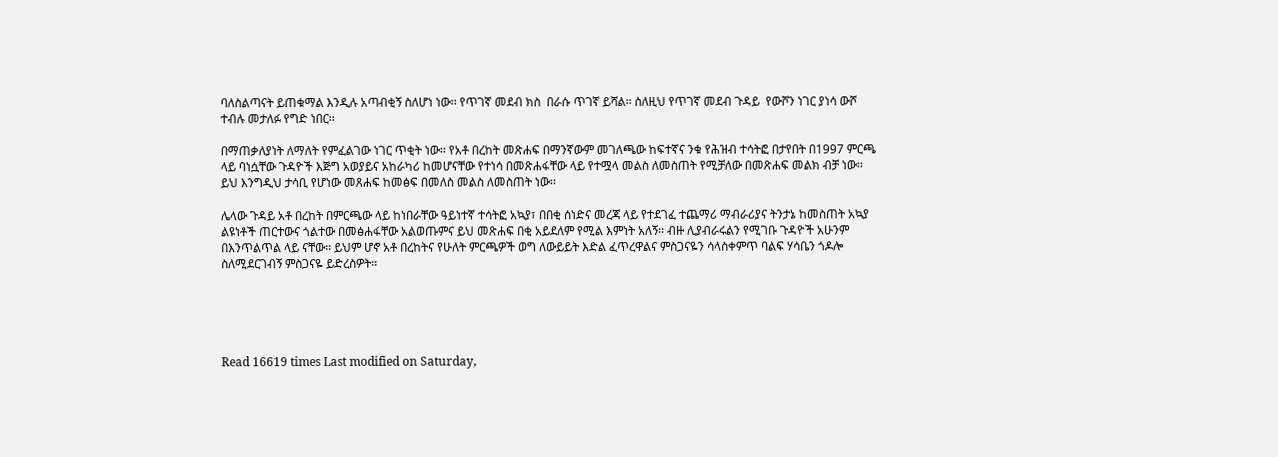ባለስልጣናት ይጠቁማል እንዲሉ አጣብቂኝ ስለሆነ ነው፡፡ የጥገኛ መደብ ክስ  በራሱ ጥገኛ ይሻል፡፡ ስለዚህ የጥገኛ መደብ ጉዳይ  የውሾን ነገር ያነሳ ውሾ ተብሉ መታለፉ የግድ ነበር፡፡

በማጠቃለያነት ለማለት የምፈልገው ነገር ጥቂት ነው፡፡ የአቶ በረከት መጽሐፍ በማንኛውም መገለጫው ከፍተኛና ንቁ የሕዝብ ተሳትፎ በታየበት በ1997 ምርጫ ላይ ባነሷቸው ጉዳዮች እጅግ አወያይና አከራካሪ ከመሆናቸው የተነሳ በመጽሐፋቸው ላይ የተሟላ መልስ ለመስጠት የሚቻለው በመጽሐፍ መልክ ብቻ ነው፡፡ ይህ እንግዲህ ታሳቢ የሆነው መጸሐፍ ከመፅፍ በመለስ መልስ ለመስጠት ነው፡፡

ሌላው ጉዳይ አቶ በረከት በምርጫው ላይ ከነበራቸው ዓይነተኛ ተሳትፎ አኳያ፣ በበቂ ሰነድና መረጃ ላይ የተደገፈ ተጨማሪ ማብራሪያና ትንታኔ ከመስጠት አኳያ ልዩነቶች ጠርተውና ጎልተው በመፅሐፋቸው አልወጡምና ይህ መጽሐፍ በቂ አይደለም የሚል እምነት አለኝ፡፡ ብዙ ሊያብራሩልን የሚገቡ ጉዳዮች አሁንም በእንጥልጥል ላይ ናቸው፡፡ ይህም ሆኖ አቶ በረከትና የሁለት ምርጫዎች ወግ ለውይይት እድል ፈጥረዋልና ምስጋናዬን ሳላስቀምጥ ባልፍ ሃሳቤን ጎዶሎ ስለሚደርገብኝ ምስጋናዬ ይድረስዎት፡፡





Read 16619 times Last modified on Saturday,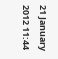21 January 2012 11:44